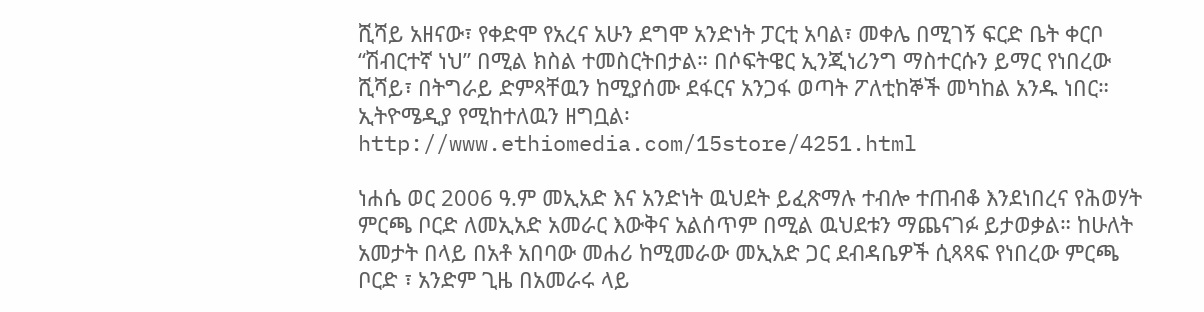ሺሻይ አዘናው፣ የቀድሞ የአረና አሁን ደግሞ አንድነት ፓርቲ አባል፣ መቀሌ በሚገኝ ፍርድ ቤት ቀርቦ “ሽብርተኛ ነህ” በሚል ክስል ተመስርትበታል። በሶፍትዌር ኢንጂነሪንግ ማስተርሱን ይማር የነበረው ሺሻይ፣ በትግራይ ድምጻቸዉን ከሚያሰሙ ደፋርና አንጋፋ ወጣት ፖለቲከኞች መካከል አንዱ ነበር። ኢትዮሜዲያ የሚከተለዉን ዘግቧል፡ http://www.ethiomedia.com/15store/4251.html

ነሐሴ ወር 2006 ዓ.ም መኢአድ እና አንድነት ዉህደት ይፈጽማሉ ተብሎ ተጠብቆ እንደነበረና የሕወሃት ምርጫ ቦርድ ለመኢአድ አመራር እውቅና አልሰጥም በሚል ዉህደቱን ማጨናገፉ ይታወቃል። ከሁለት አመታት በላይ በአቶ አበባው መሐሪ ከሚመራው መኢአድ ጋር ደብዳቤዎች ሲጻጻፍ የነበረው ምርጫ ቦርድ ፣ አንድም ጊዜ በአመራሩ ላይ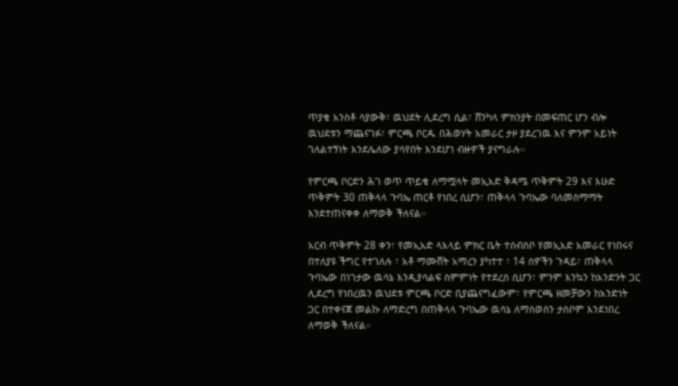ጥያቄ አንስቶ ሳያውቅ፣ ዉህደት ሊደረግ ሲል፣ ሸንካላ ምክንያት በመፍጠር ሆን ብሎ ዉህደቱን ማጨናገፉ፣ ምርጫ ቦርዱ በሕወሃት አመራር ታዞ ያደረገዉ እና ምንም አይነት ገለልተኝነት እንደሌለው ያሳየበት እንደሆነ ብዙዎች ያናግራሉ።

የምርጫ ቦርድን ሕገ ወጥ ጥይቄ ለማሟላት መኢአድ ቅዳሜ ጥቅምት 29 እና እሁድ ጥቅምት 30 ጠቅላላ ጉባኤ ጠርቶ የነበረ ሲሆን፣ ጠቅላላ ጉባኤው ባለመስማማት እንደተጠናቀቀ ለማወቅ ችለናል።

አርብ ጥቅምት 28 ቀን፣ የመኢአድ ላእላይ ምክር ቤት ተሰብስቦ የመኢአድ አመራር የነበሩና በተለያዩ ችግር የተገለሉ ፣ አቶ ማሙሸት አማረን ያካተተ ፣ 14 ሰዎችን ጉዳይ፣ ጠቅላላ ጉባኤው በነገታው ዉሳኔ እንዲያሳልፍ ስምምነት የተደረሰ ሲሆን፣ ምንም እንኳን ከአንድንት ጋር ሊደረግ የነበረዉን ዉህደቱ ምርጫ ቦርድ ቢያጨናግፈውም፣ የምርጫ ዘመቻውን ከአንድነት ጋር በተቀናጀ መልኩ ለማድረግ በጠቅላላ ጉባኤው ዉሳኔ ለማስወሰን ታስቦም እንደነበረ ለማወቅ ችለናል።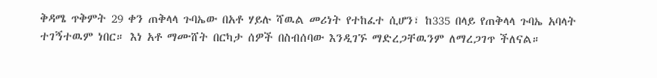ቅዳሜ ጥቅምት 29 ቀን ጠቅላላ ጉባኤው በአቶ ሃይሉ ሻዉል መሪነት የተከፈተ ሲሆን፣ ከ335 በላይ የጠቅላላ ጉባኤ አባላት ተገኝተዉም ነበር። እነ አቶ ማሙሸት በርካታ ሰዎች በስብሰባው እንዲገኙ ማድረጋቸዉንም ለማረጋገጥ ችለናል።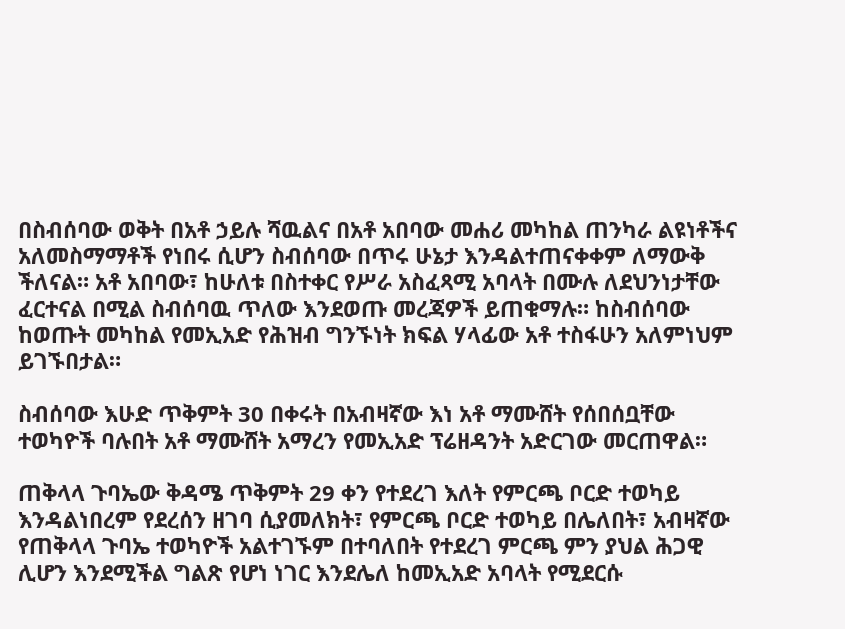በስብሰባው ወቅት በአቶ ኃይሉ ሻዉልና በአቶ አበባው መሐሪ መካከል ጠንካራ ልዩነቶችና አለመስማማቶች የነበሩ ሲሆን ስብሰባው በጥሩ ሁኔታ እንዳልተጠናቀቀም ለማውቅ ችለናል። አቶ አበባው፣ ከሁለቱ በስተቀር የሥራ አስፈጻሚ አባላት በሙሉ ለደህንነታቸው ፈርተናል በሚል ስብሰባዉ ጥለው እንደወጡ መረጃዎች ይጠቁማሉ። ከስብሰባው ከወጡት መካከል የመኢአድ የሕዝብ ግንኙነት ክፍል ሃላፊው አቶ ተስፋሁን አለምነህም ይገኙበታል።

ስብሰባው እሁድ ጥቅምት 30 በቀሩት በአብዛኛው እነ አቶ ማሙሸት የሰበሰቧቸው ተወካዮች ባሉበት አቶ ማሙሸት አማረን የመኢአድ ፕሬዘዳንት አድርገው መርጠዋል።

ጠቅላላ ጉባኤው ቅዳሜ ጥቅምት 29 ቀን የተደረገ እለት የምርጫ ቦርድ ተወካይ እንዳልነበረም የደረሰን ዘገባ ሲያመለክት፣ የምርጫ ቦርድ ተወካይ በሌለበት፣ አብዛኛው የጠቅላላ ጉባኤ ተወካዮች አልተገኙም በተባለበት የተደረገ ምርጫ ምን ያህል ሕጋዊ ሊሆን እንደሚችል ግልጽ የሆነ ነገር እንደሌለ ከመኢአድ አባላት የሚደርሱ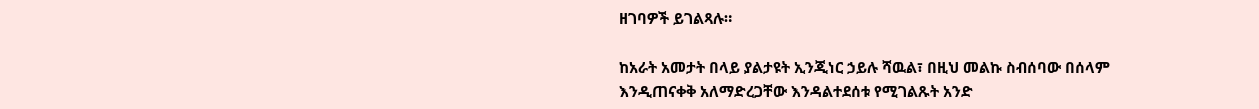ዘገባዎች ይገልጻሉ።

ከአራት አመታት በላይ ያልታዩት ኢንጂነር ኃይሉ ሻዉል፣ በዚህ መልኩ ስብሰባው በሰላም እንዲጠናቀቅ አለማድረጋቸው እንዳልተደሰቱ የሚገልጹት አንድ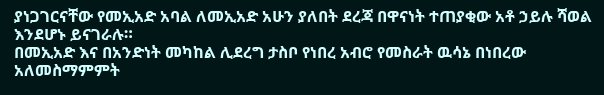ያነጋገርናቸው የመኢአድ አባል ለመኢአድ አሁን ያለበት ደረጃ በዋናነት ተጠያቂው አቶ ኃይሉ ሻወል እንደሆኑ ይናገራሉ።
በመኢአድ እና በአንድነት መካከል ሊደረግ ታስቦ የነበረ አብሮ የመስራት ዉሳኔ በነበረው አለመስማምምት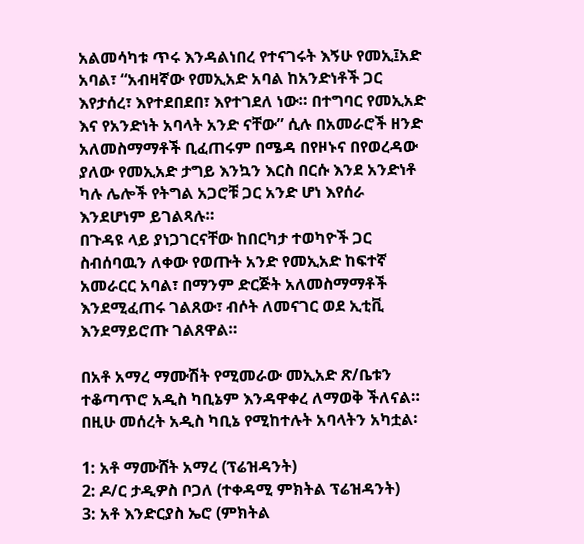አልመሳካቱ ጥሩ እንዳልነበረ የተናገሩት እኝሁ የመኢ፤አድ አባል፣ “አብዛኛው የመኢአድ አባል ከአንድነቶች ጋር እየታሰረ፣ እየተደበደበ፣ እየተገደለ ነው። በተግባር የመኢአድ እና የአንድነት አባላት አንድ ናቸው” ሲሉ በአመራሮች ዘንድ አለመስማማቶች ቢፈጠሩም በሜዳ በየዞኑና በየወረዳው ያለው የመኢአድ ታግይ እንኳን እርስ በርሱ እንደ አንድነቶ ካሉ ሌሎች የትግል አጋሮቹ ጋር አንድ ሆነ እየሰራ እንደሆነም ይገልጻሉ።
በጉዳዩ ላይ ያነጋገርናቸው ከበርካታ ተወካዮች ጋር ስብሰባዉን ለቀው የወጡት አንድ የመኢአድ ከፍተኛ አመራርር አባል፣ በማንም ድርጅት አለመስማማቶች እንደሚፈጠሩ ገልጸው፣ ብሶት ለመናገር ወደ ኢቲቪ እንደማይሮጡ ገልጸዋል።

በአቶ አማረ ማሙሽት የሚመራው መኢአድ ጽ/ቤቱን ተቆጣጥሮ አዲስ ካቢኔም እንዳዋቀረ ለማወቅ ችለናል። በዚሁ መሰረት አዲስ ካቢኔ የሚከተሉት አባላትን አካቷል፡

1: አቶ ማሙሸት አማረ (ፕሬዝዳንት)
2: ዶ/ር ታዲዎስ ቦጋለ (ተቀዳሚ ምክትል ፕሬዝዳንት)
3: አቶ እንድርያስ ኤሮ (ምክትል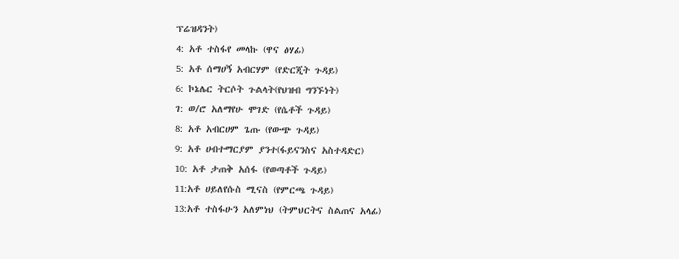ፕሬዝዳንት)
4: አቶ ተስፋየ መላኩ (ዋና ፅሃፊ)
5: አቶ ሰማሀኝ አብርሃም (የድርጂት ጉዳይ)
6: ኮኔሌር ትርሶት ጉልላት(የህዝብ ግንኙነት)
ገ: ወ/ሮ አለማየሁ ሞገድ (የሴቶች ጉዳይ)
8: አቶ አብርሀም ጌጡ (የውጭ ጉዳይ)
9: አቶ ሀብተማርያም ያንተ(ፋይናንስና አስተዳድር)
10: አቶ ታጠቅ አሰፋ (የወጣቶች ጉዳይ)
11:አቶ ሀይለየሱስ ሚናስ (የምርጫ ጉዳይ)
13:አቶ ተስፋሁን አለምነህ (ትምህርትና ስልጠና አላፊ)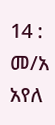14 : መ/አ አየለ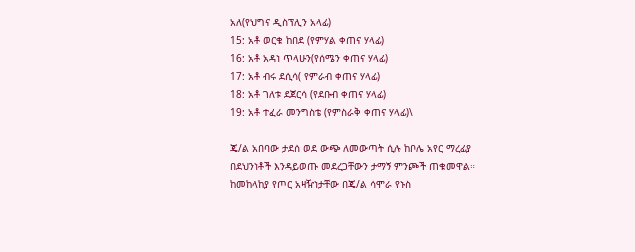አለ(የህግና ዲስፕሊን አላፊ)
15: አቶ ወርቁ ከበደ (የምሃል ቀጠና ሃላፊ)
16: አቶ አዳነ ጥላሁን(የሰሜን ቀጠና ሃላፊ)
17: አቶ ብሩ ደሲሳ( የምራብ ቀጠና ሃላፊ)
18: አቶ ገለቱ ደጀርሳ (የደቡብ ቀጠና ሃላፊ)
19: አቶ ተፈራ መንግስቴ (የምስራቅ ቀጠና ሃላፊ)\

ጄ/ል አበባው ታደሰ ወደ ውጭ ለመውጣት ሲሉ ከቦሌ አየር ማረፊያ በደህንነቶች እንዳይወጡ መደረጋቸውን ታማኝ ምንጮች ጠቁመዋል። ከመከላከያ የጦር አዛዥነታቸው በጄ/ል ሳሞራ የኑስ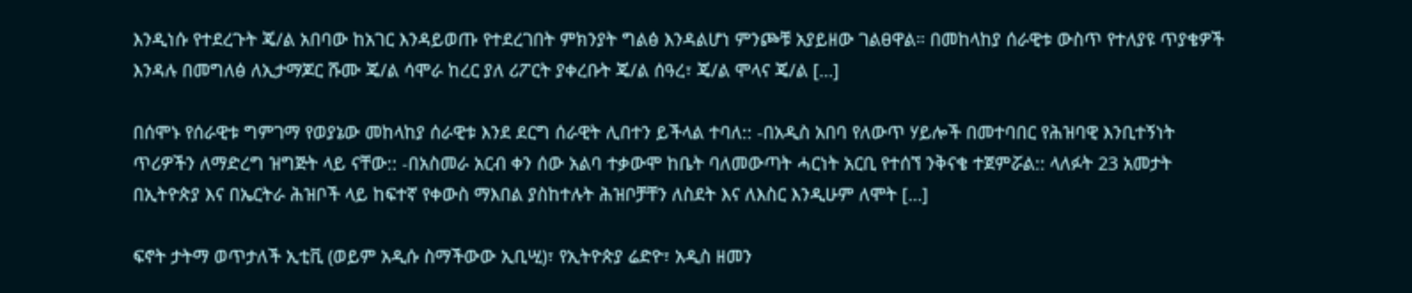እንዲነሱ የተደረጉት ጄ/ል አበባው ከአገር እንዳይወጡ የተደረገበት ምክንያት ግልፅ እንዳልሆነ ምንጮቹ አያይዘው ገልፀዋል። በመከላከያ ሰራዊቱ ውስጥ የተለያዩ ጥያቄዎች እንዳሉ በመግለፅ ለኢታማጆር ሹሙ ጄ/ል ሳሞራ ከረር ያለ ሪፖርት ያቀረቡት ጄ/ል ሰዓረ፣ ጄ/ል ሞላና ጄ/ል […]

በሰሞኑ የሰራዊቱ ግምገማ የወያኔው መከላከያ ሰራዊቱ እንደ ደርግ ሰራዊት ሊበተን ይችላል ተባለ:: -በአዲስ አበባ የለውጥ ሃይሎች በመተባበር የሕዝባዊ እንቢተኝነት ጥሪዎችን ለማድረግ ዝግጅት ላይ ናቸው:: -በአስመራ አርብ ቀን ሰው አልባ ተቃውሞ ከቤት ባለመውጣት ሓርነት አርቢ የተሰኘ ንቅናቄ ተጀምሯል:: ላለፉት 23 አመታት በኢትዮጵያ እና በኤርትራ ሕዝቦች ላይ ከፍተኛ የቀውስ ማእበል ያስከተሉት ሕዝቦቻቸን ለስደት እና ለእስር እንዲሁም ለሞት […]

ፍኖት ታትማ ወጥታለች ኢቲቪ (ወይም አዲሱ ስማችውው ኢቢሢ)፣ የኢትዮጵያ ሬድዮ፣ አዲስ ዘመን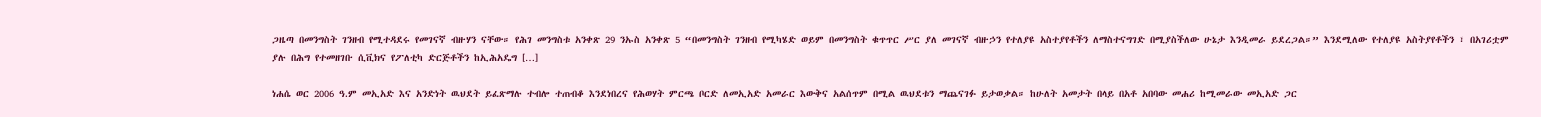ጋዜጣ በመንግስት ገንዘብ የሚተዳደሩ የመገናኛ ብዙሃን ናቸው። የሕገ መንግስቱ አንቀጽ 29 ንኡስ አንቀጽ 5 “በመንግስት ገንዘብ የሚካሄድ ወይም በመንግስት ቁጥጥር ሥር ያለ መገናኛ ብዙኃን የተለያዩ አስተያየቶችን ለማስተናግገድ በሚያስችለው ሁኔታ እንዲመራ ይደረጋል።” እንደሚለው የተለያዩ አስትያየቶችን ፣ በአገሪቷም ያሉ በሕግ የተመዘገቡ ሲቪክና የፖለቲካ ድርጅቶችን ከኢሕአዴግ […]

ነሐሴ ወር 2006 ዓ.ም መኢአድ እና አንድነት ዉህደት ይፈጽማሉ ተብሎ ተጠብቆ እንደነበረና የሕወሃት ምርጫ ቦርድ ለመኢአድ አመራር እውቅና አልሰጥም በሚል ዉህደቱን ማጨናገፉ ይታወቃል። ከሁለት አመታት በላይ በአቶ አበባው መሐሪ ከሚመራው መኢአድ ጋር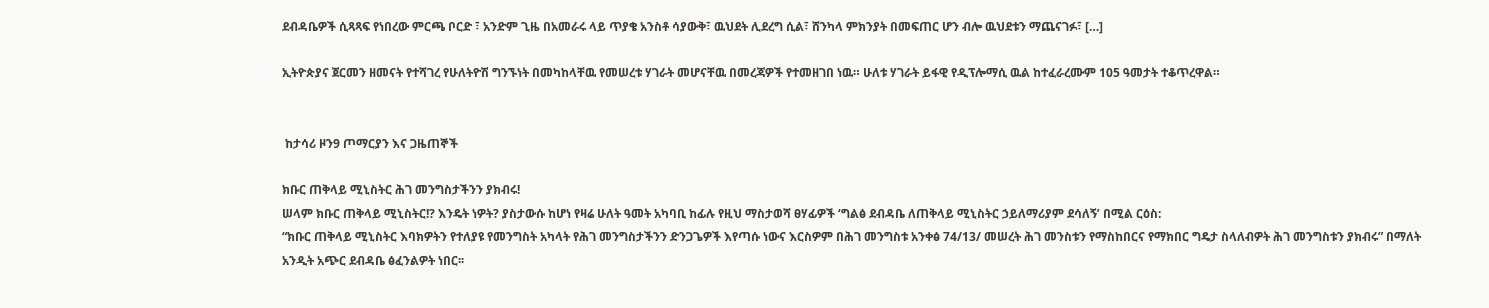ደብዳቤዎች ሲጻጻፍ የነበረው ምርጫ ቦርድ ፣ አንድም ጊዜ በአመራሩ ላይ ጥያቄ አንስቶ ሳያውቅ፣ ዉህደት ሊደረግ ሲል፣ ሸንካላ ምክንያት በመፍጠር ሆን ብሎ ዉህደቱን ማጨናገፉ፣ […]

ኢትዮጵያና ጀርመን ዘመናት የተሻገረ የሁለትዮሽ ግንኙነት በመካከላቸዉ የመሠረቱ ሃገራት መሆናቸዉ በመረጃዎች የተመዘገበ ነዉ። ሁለቱ ሃገራት ይፋዊ የዲፕሎማሲ ዉል ከተፈራረሙም 105 ዓመታት ተቆጥረዋል።


 ከታሳሪ ዞን9 ጦማርያን እና ጋዜጠኞች

ክቡር ጠቅላይ ሚኒስትር ሕገ መንግስታችንን ያክብሩ!
ሠላም ክቡር ጠቅላይ ሚኒስትር!? እንዴት ነዎት? ያስታውሱ ከሆነ የዛሬ ሁለት ዓመት አካባቢ ከፊሉ የዚህ ማስታወሻ ፀሃፊዎች ‘ግልፅ ደብዳቤ ለጠቅላይ ሚኒስትር ኃይለማሪያም ደሳለኝ’ በሚል ርዕስ:
“ክቡር ጠቅላይ ሚኒስትር እባክዎትን የተለያዩ የመንግስት አካላት የሕገ መንግስታችንን ድንጋጌዎች እየጣሱ ነውና እርስዎም በሕገ መንግስቱ አንቀፅ 74/13/ መሠረት ሕገ መንስቱን የማስከበርና የማክበር ግዴታ ስላለብዎት ሕገ መንግስቱን ያክብሩ” በማለት አንዲት አጭር ደብዳቤ ፅፈንልዎት ነበር፡፡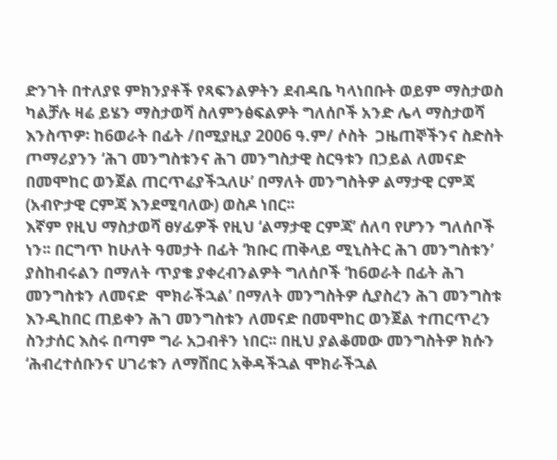ድንገት በተለያዩ ምክንያቶች የጻፍንልዎትን ደብዳቤ ካላነበቡት ወይም ማስታወስ ካልቻሉ ዛሬ ይሄን ማስታወሻ ስለምንፅፍልዎት ግለሰቦች አንድ ሌላ ማስታወሻ እንስጥዎ፡ ከ6ወራት በፊት /በሚያዚያ 2006 ዓ.ም/ ሶስት  ጋዜጠኞችንና ስድስት ጦማሪያንን ‘ሕገ መንግስቱንና ሕገ መንግስታዊ ስርዓቱን በኃይል ለመናድ በመሞከር ወንጀል ጠርጥሬያችኋለሁ’ በማለት መንግስትዎ ልማታዊ ርምጃ (አብዮታዊ ርምጃ እንደሚባለው) ወስዶ ነበር፡፡
እኛም የዚህ ማስታወሻ ፀሃፊዎች የዚህ ‘ልማታዊ ርምጃ’ ሰለባ የሆንን ግለሰቦች ነን፡፡ በርግጥ ከሁለት ዓመታት በፊት ‘ክቡር ጠቅላይ ሚኒስትር ሕገ መንግስቱን’ ያስከብሩልን በማለት ጥያቄ ያቀረብንልዎት ግለሰቦች ‘ከ6ወራት በፊት ሕገ መንግስቱን ለመናድ  ሞክራችኋል’ በማለት መንግስትዎ ሲያስረን ሕገ መንግስቱ እንዲከበር ጠይቀን ሕገ መንግስቱን ለመናድ በመሞከር ወንጀል ተጠርጥረን ስንታሰር እስሩ በጣም ግራ አጋብቶን ነበር፡፡ በዚህ ያልቆመው መንግስትዎ ክሱን ‘ሕብረተሰቡንና ሀገሪቱን ለማሸበር አቅዳችኋል ሞክራችኋል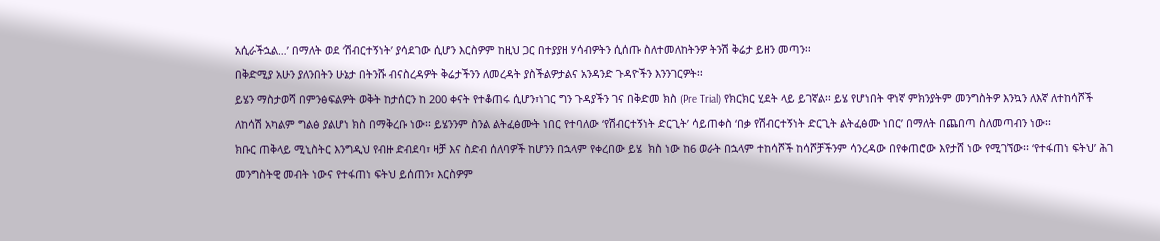አሲራችኋል…’ በማለት ወደ ‘ሽብርተኝነት’ ያሳደገው ሲሆን እርስዎም ከዚህ ጋር በተያያዘ ሃሳብዎትን ሲሰጡ ስለተመለከትንዎ ትንሽ ቅሬታ ይዘን መጣን፡፡
በቅድሚያ አሁን ያለንበትን ሁኔታ በትንሹ ብናስረዳዎት ቅሬታችንን ለመረዳት ያስችልዎታልና አንዳንድ ጉዳዮችን እንንገርዎት፡፡
ይሄን ማስታወሻ በምንፅፍልዎት ወቅት ከታሰርን ከ 200 ቀናት የተቆጠሩ ሲሆን፣ነገር ግን ጉዳያችን ገና በቅድመ ክስ (Pre Trial) የክርክር ሂደት ላይ ይገኛል፡፡ ይሄ የሆነበት ዋነኛ ምክንያትም መንግስትዎ እንኳን ለእኛ ለተከሳሾች ለከሳሽ አካልም ግልፅ ያልሆነ ክስ በማቅረቡ ነው፡፡ ይሄንንም ስንል ልትፈፅሙት ነበር የተባለው ‘የሽብርተኝነት ድርጊት’ ሳይጠቀስ ‘በቃ የሽብርተኝነት ድርጊት ልትፈፅሙ ነበር’ በማለት በጨበጣ ስለመጣብን ነው፡፡
ክቡር ጠቅላይ ሚኒስትር እንግዲህ የብዙ ድብደባ፣ ዛቻ እና ስድብ ሰለባዎች ከሆንን በኋላም የቀረበው ይሄ  ክስ ነው ከ6 ወራት በኋላም ተከሳሾች ከሳሾቻችንም ሳንረዳው በየቀጠሮው እየታሸ ነው የሚገኘው፡፡ ‘የተፋጠነ ፍትህ’ ሕገ መንግስትዊ መብት ነውና የተፋጠነ ፍትህ ይሰጠን፣ እርስዎም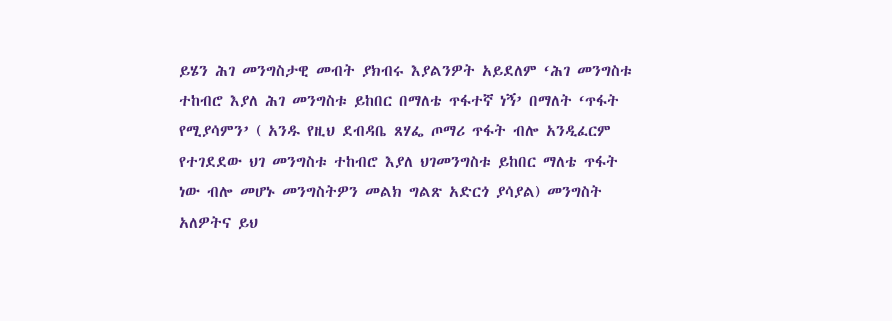ይሄን ሕገ መንግስታዊ መብት ያክብሩ እያልንዎት አይደለም ‘ሕገ መንግስቱ ተከብሮ እያለ ሕገ መንግስቱ ይከበር በማለቴ ጥፋተኛ ነኝ’ በማለት ‘ጥፋት የሚያሳምን’ ( አንዱ የዚህ ደብዳቤ ጸሃፌ ጦማሪ ጥፋት ብሎ አንዲፈርም የተገደደው ህገ መንግስቱ ተከብሮ እያለ ህገመንግስቱ ይከበር ማለቴ ጥፋት ነው ብሎ መሆኑ መንግስትዎን መልክ ግልጽ አድርጎ ያሳያል) መንግስት አለዎትና ይህ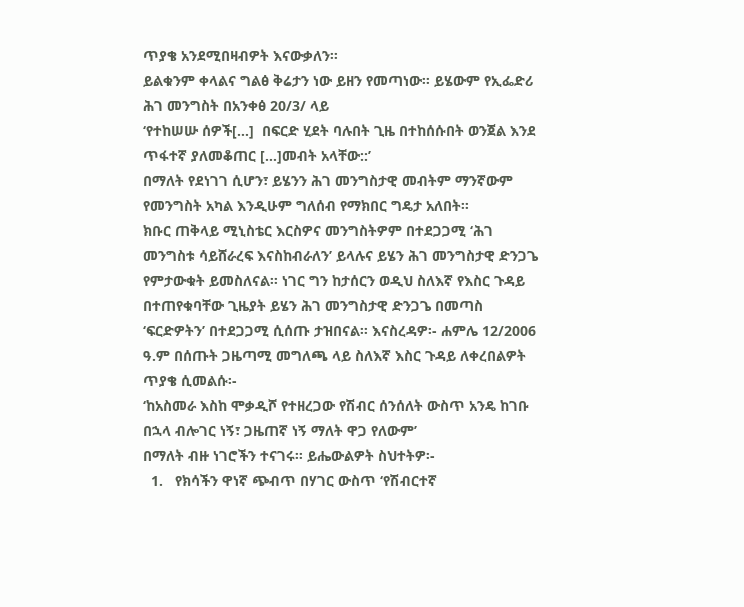ጥያቄ አንደሚበዛብዎት እናውቃለን፡፡
ይልቁንም ቀላልና ግልፅ ቅሬታን ነው ይዘን የመጣነው፡፡ ይሄውም የኢፌድሪ ሕገ መንግስት በአንቀፅ 20/3/ ላይ
‘የተከሠሡ ሰዎች[…]  በፍርድ ሂደት ባሉበት ጊዜ በተከሰሱበት ወንጀል እንደ ጥፋተኛ ያለመቆጠር […]መብት አላቸው::’
በማለት የደነገገ ሲሆን፣ ይሄንን ሕገ መንግስታዊ መብትም ማንኛውም የመንግስት አካል እንዲሁም ግለሰብ የማክበር ግዴታ አለበት፡፡
ክቡር ጠቅላይ ሚኒስቴር እርስዎና መንግስትዎም በተደጋጋሚ ‘ሕገ መንግስቱ ሳይሸራረፍ እናስከብራለን’ ይላሉና ይሄን ሕገ መንግስታዊ ድንጋጌ የምታውቁት ይመስለናል፡፡ ነገር ግን ከታሰርን ወዲህ ስለእኛ የእስር ጉዳይ በተጠየቁባቸው ጊዜያት ይሄን ሕገ መንግስታዊ ድንጋጌ በመጣስ ‘ፍርድዎትን’ በተደጋጋሚ ሲሰጡ ታዝበናል፡፡ እናስረዳዎ፡- ሐምሌ 12/2006 ዓ.ም በሰጡት ጋዜጣሚ መግለጫ ላይ ስለእኛ እስር ጉዳይ ለቀረበልዎት ጥያቄ ሲመልሱ፡-
‘ከአስመራ እስከ ሞቃዲሾ የተዘረጋው የሽብር ሰንሰለት ውስጥ አንዴ ከገቡ በኋላ ብሎገር ነኝ፣ ጋዜጠኛ ነኝ ማለት ዋጋ የለውም’
በማለት ብዙ ነገሮችን ተናገሩ፡፡ ይሔውልዎት ስህተትዎ፡-
  1.   የክሳችን ዋነኛ ጭብጥ በሃገር ውስጥ ‘የሽብርተኛ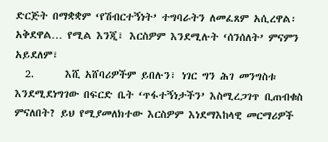ድርጅት በማቋቋም ‘የሽብርተኝነት’ ተግባራትን ለመፈጸም አሲረዋል፡ አቅደዋል… የሚል እንጂ፣ እርስዎም እንደሚሉት ‘ሰንሰለት’ ምናምን አይደለም፣
  2.      እሺ አሸባሪዎችም ይበሉን፣ ነገር ግን ሕገ መንግስቱ እንደሚደነግገው በፍርድ ቤት ‘ጥፋተኝነታችን’ እስሚረጋገጥ ቢጠብቁስ ምናለበት? ይህ የሚያመለክተው እርስዎም እነደማእከላዊ መርማሪዎች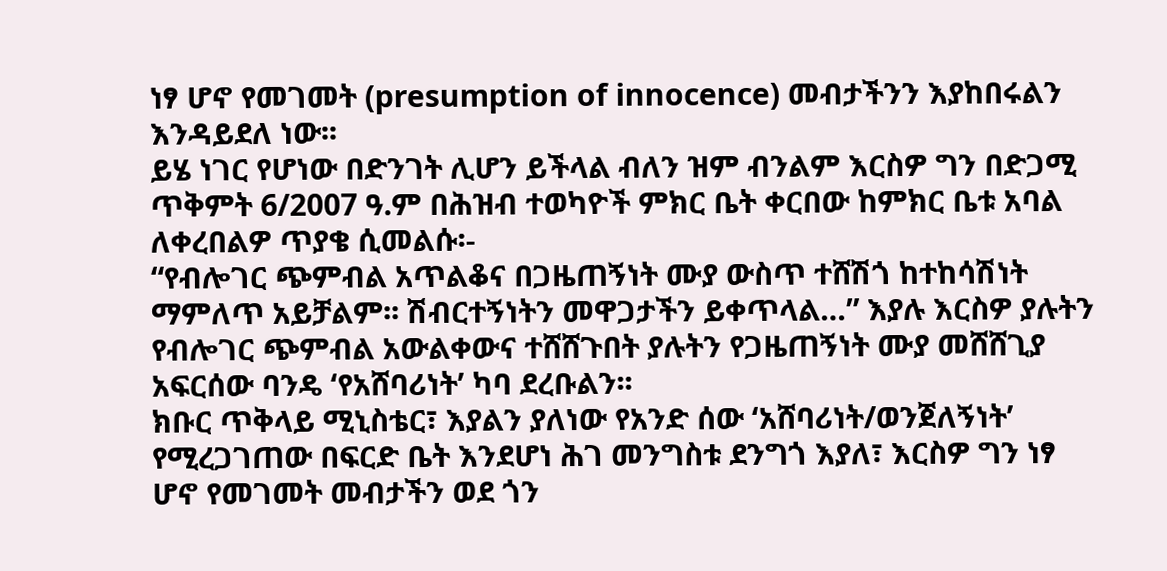ነፃ ሆኖ የመገመት (presumption of innocence) መብታችንን እያከበሩልን እንዳይደለ ነው፡፡
ይሄ ነገር የሆነው በድንገት ሊሆን ይችላል ብለን ዝም ብንልም እርስዎ ግን በድጋሚ ጥቅምት 6/2007 ዓ.ም በሕዝብ ተወካዮች ምክር ቤት ቀርበው ከምክር ቤቱ አባል ለቀረበልዎ ጥያቄ ሲመልሱ፡-
“የብሎገር ጭምብል አጥልቆና በጋዜጠኝነት ሙያ ውስጥ ተሸሽጎ ከተከሳሽነት ማምለጥ አይቻልም፡፡ ሽብርተኝነትን መዋጋታችን ይቀጥላል…” እያሉ እርስዎ ያሉትን የብሎገር ጭምብል አውልቀውና ተሸሸጉበት ያሉትን የጋዜጠኝነት ሙያ መሸሸጊያ አፍርሰው ባንዴ ‘የአሸባሪነት’ ካባ ደረቡልን፡፡
ክቡር ጥቅላይ ሚኒስቴር፣ እያልን ያለነው የአንድ ሰው ‘አሸባሪነት/ወንጀለኝነት’ የሚረጋገጠው በፍርድ ቤት እንደሆነ ሕገ መንግስቱ ደንግጎ እያለ፣ እርስዎ ግን ነፃ ሆኖ የመገመት መብታችን ወደ ጎን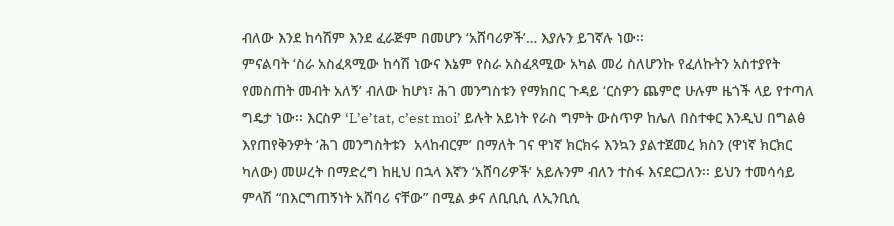ብለው እንደ ከሳሽም እንደ ፈራጅም በመሆን ‘አሸባሪዎች’… እያሉን ይገኛሉ ነው፡፡
ምናልባት ‘ስራ አስፈጻሚው ከሳሽ ነውና እኔም የስራ አስፈጻሚው አካል መሪ ስለሆንኩ የፈለኩትን አስተያየት የመስጠት መብት አለኝ’ ብለው ከሆነ፣ ሕገ መንግስቱን የማክበር ጉዳይ ‘ርስዎን ጨምሮ ሁሉም ዜጎች ላይ የተጣለ ግዴታ ነው፡፡ እርስዎ ‘L’e’tat, c’est moi’ ይሉት አይነት የራስ ግምት ውስጥዎ ከሌለ በስተቀር እንዲህ በግልፅ እየጠየቅንዎት ‘ሕገ መንግስትቱን  አላከብርም’ በማለት ገና ዋነኛ ክርክሩ እንኳን ያልተጀመረ ክስን (ዋነኛ ክርክር ካለው) መሠረት በማድረግ ከዚህ በኋላ እኛን ‘አሸባሪዎች’ አይሉንም ብለን ተስፋ እናደርጋለን፡፡ ይህን ተመሳሳይ ምላሽ “በእርግጠኝነት አሸባሪ ናቸው” በሚል ቃና ለቢቢሲ ለኢንቢሲ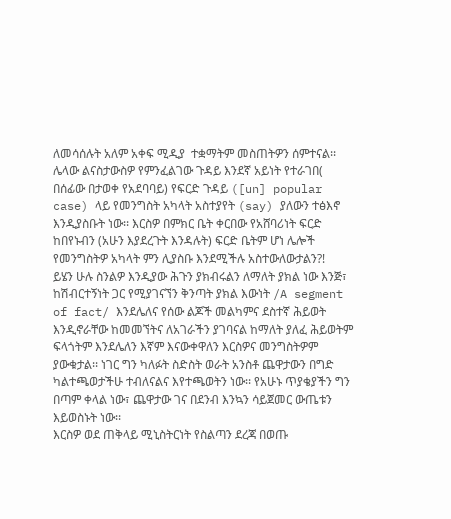ለመሳሰሉት አለም አቀፍ ሚዲያ  ተቋማትም መስጠትዎን ሰምተናል፡፡
ሌላው ልናስታውስዎ የምንፈልገው ጉዳይ እንደኛ አይነት የተራገበ( በሰፊው በታወቀ የአደባባይ) የፍርድ ጉዳይ ([un] popular case) ላይ የመንግስት አካላት አስተያየት (say) ያለውን ተፅእኖ እንዲያስቡት ነው፡፡ እርስዎ በምክር ቤት ቀርበው የአሸባሪነት ፍርድ ከበየኑብን (አሁን እያደረጉት እንዳሉት) ፍርድ ቤትም ሆነ ሌሎች የመንግስትዎ አካላት ምን ሊያስቡ እንደሚችሉ አስተውለውታልን?!
ይሄን ሁሉ ስንልዎ እንዲያው ሕጉን ያክብሩልን ለማለት ያክል ነው እንጅ፣ ከሽብርተኝነት ጋር የሚያገናኘን ቅንጣት ያክል እውነት /A segment of fact/ እንደሌለና የሰው ልጆች መልካምና ደስተኛ ሕይወት እንዲኖራቸው ከመመኘትና ለአገራችን ያገባናል ከማለት ያለፈ ሕይወትም ፍላጎትም እንደሌለን እኛም እናውቀዋለን እርስዎና መንግስትዎም ያውቁታል፡፡ ነገር ግን ካለፉት ስድስት ወራት አንስቶ ጨዋታውን በግድ ካልተጫወታችሁ ተብለናልና እየተጫወትን ነው፡፡ የአሁኑ ጥያቄያችን ግን በጣም ቀላል ነው፣ ጨዋታው ገና በደንብ እንኳን ሳይጀመር ውጤቱን እይወስኑት ነው፡፡
እርስዎ ወደ ጠቅላይ ሚኒስትርነት የስልጣን ደረጃ በወጡ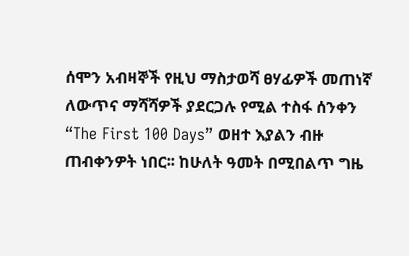ሰሞን አብዛኞች የዚህ ማስታወሻ ፀሃፊዎች መጠነኛ ለውጥና ማሻሻዎች ያደርጋሉ የሚል ተስፋ ሰንቀን “The First 100 Days” ወዘተ እያልን ብዙ ጠብቀንዎት ነበር፡፡ ከሁለት ዓመት በሚበልጥ ግዜ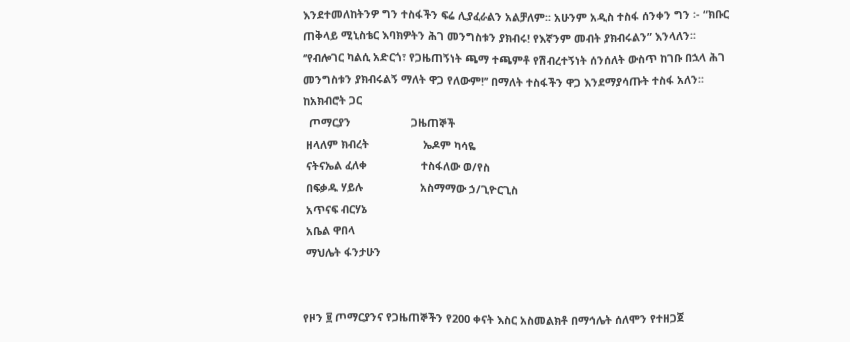እንደተመለከትንዎ ግን ተስፋችን ፍሬ ሊያፈራልን አልቻለም፡፡ አሁንም አዲስ ተስፋ ሰንቀን ግን ፡- “ክቡር ጠቅላይ ሚኒስቴር እባክዎትን ሕገ መንግስቱን ያክብሩ! የእኛንም መብት ያክብሩልን” እንላለን፡፡
‘’የብሎገር ካልሲ አድርጎ፣ የጋዜጠኝነት ጫማ ተጫምቶ የሽብረተኝነት ሰንሰለት ውስጥ ከገቡ በኋላ ሕገ መንግስቱን ያክብሩልኝ ማለት ዋጋ የለውም!’’ በማለት ተስፋችን ዋጋ እንደማያሳጡት ተስፋ አለን፡፡
ከአክብሮት ጋር
  ጦማርያን                    ጋዜጠኞች
 ዘላለም ክብረት                  ኤዶም ካሳዬ
 ናትናኤል ፈለቀ                  ተስፋለው ወ/የስ
 በፍቃዱ ሃይሉ                   አስማማው ኃ/ጊዮርጊስ
 አጥናፍ ብርሃኔ
 አቤል ዋበላ
 ማህሌት ፋንታሁን


የዞን ፱ ጦማርያንና የጋዜጠኞችን የ200 ቀናት እስር አስመልክቶ በማኅሌት ሰለሞን የተዘጋጀ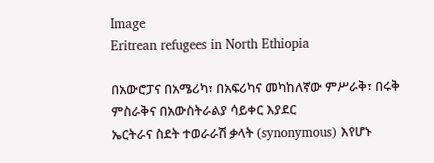Image
Eritrean refugees in North Ethiopia

በአውሮፓና በአሜሪካ፣ በአፍሪካና መካከለኛው ምሥራቅ፣ በሩቅ ምስራቅና በአውስትራልያ ሳይቀር እያደር
ኤርትራና ስደት ተወራራሽ ቃላት (synonymous) እየሆኑ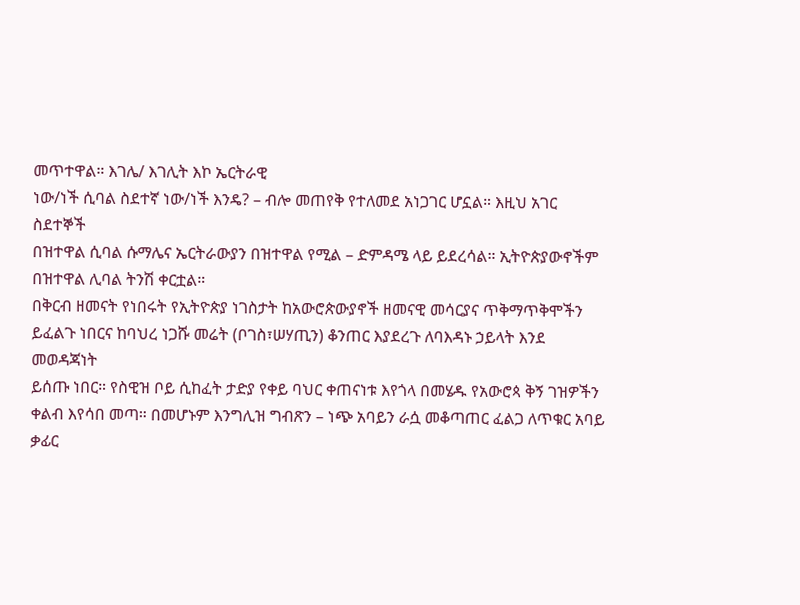መጥተዋል። እገሌ/ እገሊት እኮ ኤርትራዊ
ነው/ነች ሲባል ስደተኛ ነው/ነች እንዴ? – ብሎ መጠየቅ የተለመደ አነጋገር ሆኗል። እዚህ አገር ስደተኞች
በዝተዋል ሲባል ሱማሌና ኤርትራውያን በዝተዋል የሚል – ድምዳሜ ላይ ይደረሳል። ኢትዮጵያውኖችም
በዝተዋል ሊባል ትንሽ ቀርቷል።
በቅርብ ዘመናት የነበሩት የኢትዮጵያ ነገስታት ከአውሮጵውያኖች ዘመናዊ መሳርያና ጥቅማጥቅሞችን
ይፈልጉ ነበርና ከባህረ ነጋሹ መሬት (ቦገስ፣ሠሃጢን) ቆንጠር እያደረጉ ለባእዳኑ ኃይላት እንደ መወዳጃነት
ይሰጡ ነበር። የስዊዝ ቦይ ሲከፈት ታድያ የቀይ ባህር ቀጠናነቱ እየጎላ በመሄዱ የአውሮጳ ቅኝ ገዝዎችን
ቀልብ እየሳበ መጣ። በመሆኑም እንግሊዝ ግብጽን – ነጭ አባይን ራሷ መቆጣጠር ፈልጋ ለጥቁር አባይ
ቃፊር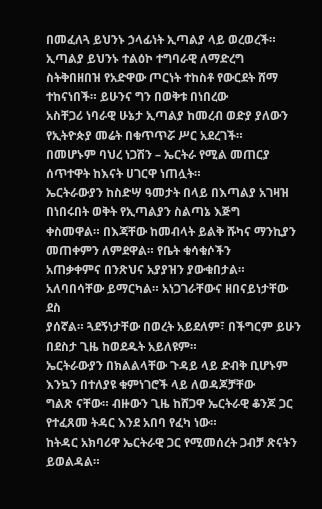በመፈለጓ ይህንኑ ኃላፊነት ኢጣልያ ላይ ወረወረች። ኢጣልያ ይህንኑ ተልዕኮ ተግባራዊ ለማድረግ
ስትቅበዘበዝ የአድዋው ጦርነት ተከስቶ የውርደት ሸማ ተከናነበች። ይሁንና ግን በወቅቱ በነበረው
አስቸጋሪ ነባራዊ ሁኔታ ኢጣልያ ከመረብ ወድያ ያለውን የኢትዮጵያ መሬት በቁጥጥሯ ሥር አደረገች።
በመሆኑም ባህረ ነጋሽን – ኤርትራ የሚል መጠርያ ሰጥተዋት ከእናት ሀገርዋ ነጠሏት።
ኤርትራውያን ከስድሣ ዓመታት በላይ በእጣልያ አገዛዝ በነበሩበት ወቅት የኢጣልያን ስልጣኔ እጅግ
ቀስመዋል። በእጃቸው ከመብላት ይልቅ ሹካና ማንኪያን መጠቀምን ለምደዋል። የቤት ቁሳቁሶችን
አጠቃቀምና በንጽህና አያያዝን ያውቁበታል። አለባበሳቸው ይማርካል። አነጋገራቸውና ዘበናይነታቸው ደስ
ያሰኛል። ጓደኝነታቸው በወረት አይደለም፣ በችግርም ይሁን በደስታ ጊዜ ከወደዱት አይለዩም።
ኤርትራውያን በክልልላቸው ጉዳይ ላይ ድብቅ ቢሆኑም እንኳን በተለያዩ ቁምነገሮች ላይ ለወዳጆቻቸው
ግልጽ ናቸው። ብዙውን ጊዜ ከሸጋዋ ኤርትራዊ ቆንጆ ጋር የተፈጸመ ትዳር እንደ አበባ የፈካ ነው።
ከትዳር አክባሪዋ ኤርትራዊ ጋር የሚመሰረት ጋብቻ ጽናትን ይወልዳል።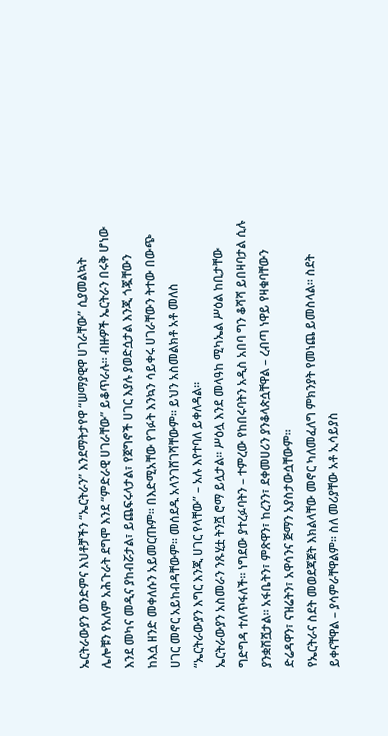ኤርትራውያን ወንድምና እህቶቻችን “ኤርትራን” እንደማትታየዋ “ሠማያዊዋ ሀገራቸው” ሲያመልኳት
ሌሎቹን የአለም አሕጉራት ደግሞ እንደ “ምድራዊ ሀገራቸው” ይቆጥራሉ። ብዙዎች ኤርትራን በሩቅ ሆነው
እንደ መካና መዲና ያከብሯታል፣ ይጨፍሩላታል፣ የጀግኖች ሀገር እያሉ ያወድሷታል እንጂ ጎጇቸውን
ከእሷ ዘንድ መቀለሱን አይመርጡም። በእድሚአቸው የገፉት እንኳን ሳይቀሩ ሀገራቸውን ትተው በውጭ
ሀገር መኖር አይከብዳቸውም። መሰደዱ አላንገሸገሻቸውም። ይህን አስመልክቶ አቶ መለስ
“ኤርትራውያን እግር እንጂ ሀገር የላቸው” – አሉ እየተባለ ይቀለዳል።
ኤርትራውያን አስመራን ንጹሂቷ ትንሿ ሮማ ይሏታል። ሥዕሏ እንደ መላዓከ ሚካኤል ሥዕል ከቢታቸው
ግድግዳ ተለጥፋለች። ነግደው ያተረፉባትን – ተምረው የከበሩባትን አዲስ አበባ ግን ቆሻሻ ይበዛባታል ሲሉ
ያንቋሽሿታል። አፋቤትን፣ ምጽዋን፣ ከረንን፣ ደቀመሀሪን ያንቆላጵሷቸዋል – ረብጣ ነዋይ የዛቁባቸውን
ድሬዳዋን፣ ናዝሬትን፣ አዋሳንና ጅማን አያስታውሷቸውም።
የኤርትራና ስደት መወደጃጀት እክልላቸው መኖር ካለመፈለግ ምክንያት የመነጨ ይመስላል። ስደት
ይቀናቸዋል – ያሳምራቸዋልም። ስለ መሪያቸው አቶ ኢሳይያስ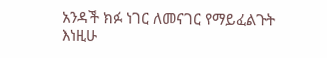አንዳች ክፉ ነገር ለመናገር የማይፈልጉት
እነዚሁ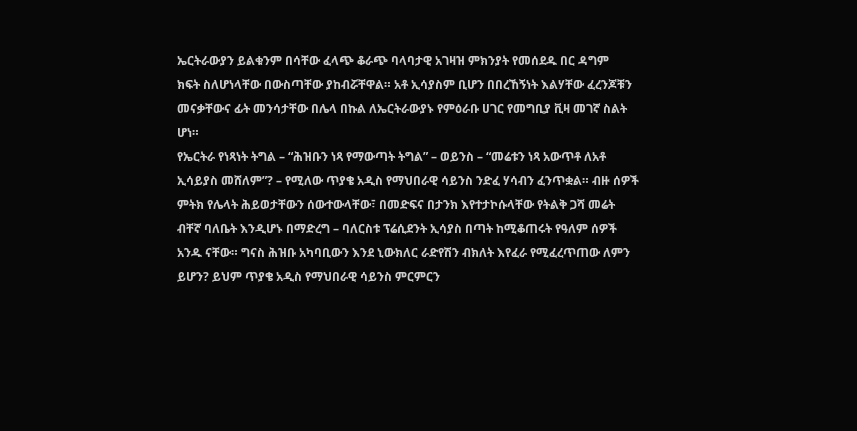ኤርትራውያን ይልቁንም በሳቸው ፈላጭ ቆራጭ ባላባታዊ አገዛዝ ምክንያት የመሰደዱ በር ዳግም
ክፍት ስለሆነላቸው በውስጣቸው ያከብሯቸዋል። አቶ ኢሳያስም ቢሆን በበረኸኝነት እልሃቸው ፈረንጆቹን
መናቃቸውና ፊት መንሳታቸው በሌላ በኩል ለኤርትራውያኑ የምዕራቡ ሀገር የመግቢያ ቪዛ መገኛ ስልት
ሆነ።
የኤርትራ የነጻነት ትግል – “ሕዝቡን ነጻ የማውጣት ትግል” – ወይንስ – “መሬቱን ነጻ አውጥቶ ለአቶ
ኢሳይያስ መሸለም”? – የሚለው ጥያቄ አዲስ የማህበራዊ ሳይንስ ንድፈ ሃሳብን ፈንጥቋል። ብዙ ሰዎች
ምትክ የሌላት ሕይወታቸውን ሰውተውላቸው፣ በመድፍና በታንክ እየተታኮሱላቸው የትልቅ ጋሻ መሬት
ብቸኛ ባለቤት እንዲሆኑ በማድረግ – ባለርስቱ ፕሬሲደንት ኢሳያስ በጣት ከሚቆጠሩት የዓለም ሰዎች
አንዱ ናቸው። ግናስ ሕዝቡ አካባቢውን እንደ ኒውክለር ራድየሽን ብክለት እየፈራ የሚፈረጥጠው ለምን
ይሆን? ይህም ጥያቄ አዲስ የማህበራዊ ሳይንስ ምርምርን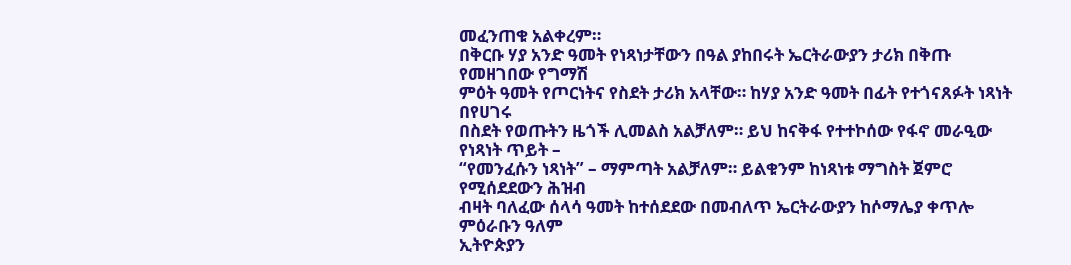መፈንጠቁ አልቀረም።
በቅርቡ ሃያ አንድ ዓመት የነጻነታቸውን በዓል ያከበሩት ኤርትራውያን ታሪክ በቅጡ የመዘገበው የግማሽ
ምዕት ዓመት የጦርነትና የስደት ታሪክ አላቸው። ከሃያ አንድ ዓመት በፊት የተጎናጸፉት ነጻነት በየሀገሩ
በስደት የወጡትን ዜጎች ሊመልስ አልቻለም። ይህ ከናቅፋ የተተኮሰው የፋኖ መራዒው የነጻነት ጥይት –
“የመንፈሱን ነጻነት” – ማምጣት አልቻለም። ይልቁንም ከነጻነቱ ማግስት ጀምሮ የሚሰደደውን ሕዝብ
ብዛት ባለፈው ሰላሳ ዓመት ከተሰደደው በመብለጥ ኤርትራውያን ከሶማሌያ ቀጥሎ ምዕራቡን ዓለም
ኢትዮጵያን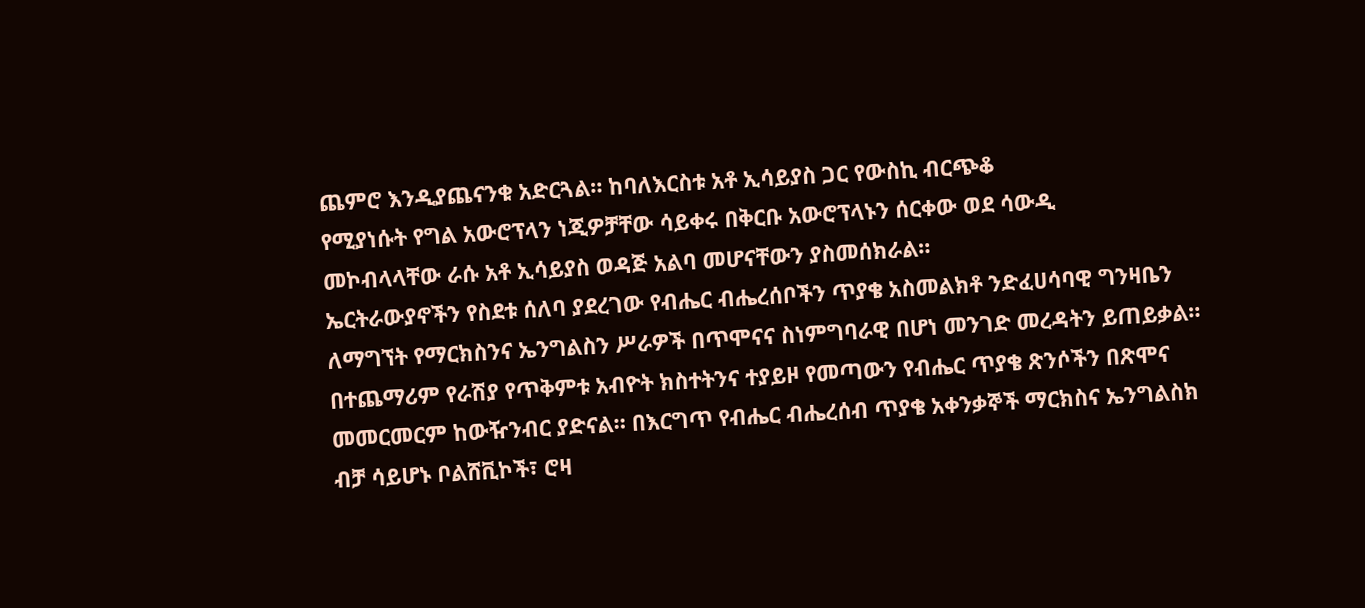ጨምሮ እንዲያጨናንቁ አድርጓል። ከባለእርስቱ አቶ ኢሳይያስ ጋር የውስኪ ብርጭቆ
የሚያነሱት የግል አውሮፕላን ነጂዎቻቸው ሳይቀሩ በቅርቡ አውሮፕላኑን ሰርቀው ወደ ሳውዲ
መኮብላላቸው ራሱ አቶ ኢሳይያስ ወዳጅ አልባ መሆናቸውን ያስመሰክራል።
ኤርትራውያኖችን የስደቱ ሰለባ ያደረገው የብሔር ብሔረሰቦችን ጥያቄ አስመልክቶ ንድፈሀሳባዊ ግንዛቤን
ለማግኘት የማርክስንና ኤንግልስን ሥራዎች በጥሞናና ስነምግባራዊ በሆነ መንገድ መረዳትን ይጠይቃል።
በተጨማሪም የራሽያ የጥቅምቱ አብዮት ክስተትንና ተያይዞ የመጣውን የብሔር ጥያቄ ጽንሶችን በጽሞና
መመርመርም ከውዥንብር ያድናል። በእርግጥ የብሔር ብሔረሰብ ጥያቄ አቀንቃኞች ማርክስና ኤንግልስክ
ብቻ ሳይሆኑ ቦልሸቪኮች፣ ሮዛ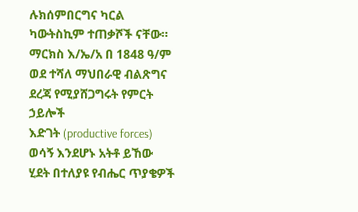ሉክሰምበርግና ካርል ካውትስኪም ተጠቃሾች ናቸው።
ማርክስ እ/ኤ/አ በ 1848 ዓ/ም ወደ ተሻለ ማህበራዊ ብልጽግና ደረጃ የሚያሸጋግሩት የምርት ኃይሎች
እድገት (productive forces) ወሳኝ እንደሆኑ አትቶ ይኸው ሂደት በተለያዩ የብሔር ጥያቄዎች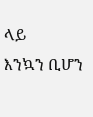ላይ
እንኳን ቢሆን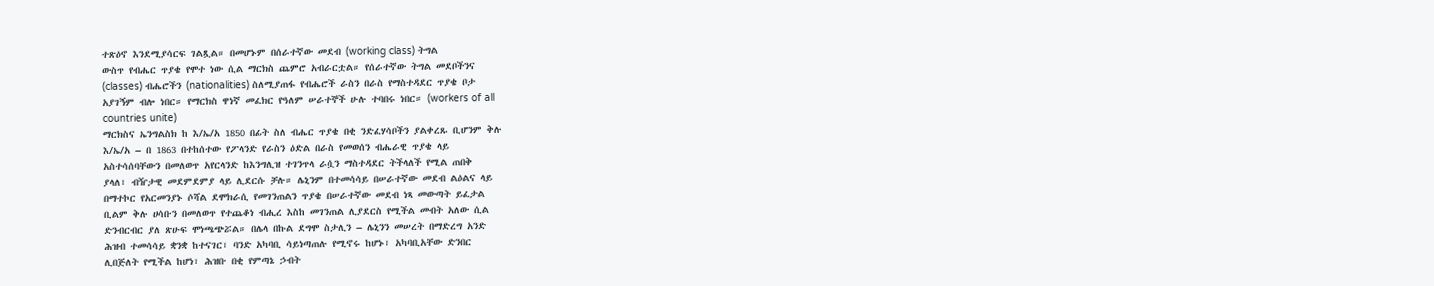ተጽዕኖ እንደሚያሳርፍ ገልጿል። በመሆኑም በሰራተኛው መደብ (working class) ትግል
ውስጥ የብሔር ጥያቄ የሞተ ነው ሲል ማርክስ ጨምሮ አብራርቷል። የሰራተኛው ትግል መደቦችንና
(classes) ብሔሮችን (nationalities) ስለሚያጠፋ የብሔሮች ራስን በራስ የማስተዳደር ጥያቄ ቦታ
አያገኝም ብሎ ነበር። የማርክስ ዋነኛ መፈክር የዓለም ሠራተኞች ሁሉ ተባበሩ ነበር። (workers of all
countries unite)
ማርክስና ኤንግልስክ ከ እ/ኤ/አ 1850 በፊት ስለ ብሔር ጥያቄ በቂ ንድፈሃሳቦችን ያልቀረጹ ቢሆንም ቅሉ
እ/ኤ/አ – በ 1863 በተከሰተው የፖላንድ የራስን ዕድል በራስ የመወሰን ብሔራዊ ጥያቄ ላይ
አስተሳሰባቸውን በመለወጥ አየርላንድ ከእንግሊዝ ተገንጥላ ራሷን ማስተዳደር ትችላለች የሚል ጠበቅ
ያላለ፣ ብዥታዊ መደምደምያ ላይ ሊደርሱ ቻሉ። ሌኒንም በተመሳሳይ በሠራተኛው መደብ ልዕልና ላይ
በማተኮር የአርመንያኑ ሶሻል ደሞክራሲ የመገንጠልን ጥያቄ በሠራተኛው መደብ ነጻ መውጣት ይፈታል
ቢልም ቅሉ ሀሳቡን በመለወጥ የተጨቆነ ብሒረ እስከ መገንጠል ሊያደርስ የሚችል መብት አለው ሲል
ድንብርብር ያለ ጽሁፍ ሞነጫጭሯል። በሌላ በኩል ደግሞ ስታሊን – ሌኒንን መሠረት በማድረግ አንድ
ሕዝብ ተመሳሳይ ቋንቋ ከተናገር፣ ባንድ አካባቢ ሳይነጣጠሉ የሚኖሩ ከሆኑ፣ አካባቢአቸው ድንበር
ሊበጅለት የሚችል ከሆነ፣ ሕዝቡ በቂ የምጣኔ ኃብት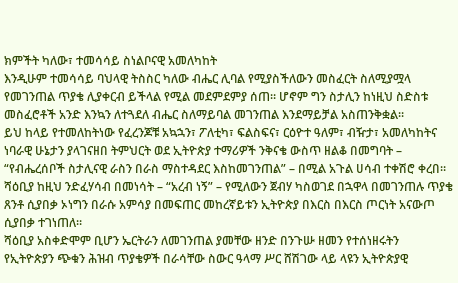ክምችት ካለው፣ ተመሳሳይ ስነልቦናዊ አመለካከት
እንዲሁም ተመሳሳይ ባህላዊ ትስስር ካለው ብሔር ሊባል የሚያስችለውን መስፈርት ስለሚያሟላ
የመገንጠል ጥያቄ ሊያቀርብ ይችላል የሚል መደምደምያ ሰጠ። ሆኖም ግን ስታሊን ከነዚህ ስድስቱ
መስፈሮቶች አንድ እንኳን ለተጓደለ ብሔር ስለማይባል መገንጠል እንደማይቻል አስጠንቅቋል።
ይህ ከላይ የተመለከትነው የፈረንጆቹ አኳኋን፣ ፖለቲካ፣ ፍልስፍና፣ ርዕዮተ ዓለም፣ ብዥታ፣ አመለካከትና
ነባራዊ ሁኔታን ያላገናዘበ ትምህርት ወደ ኢትዮጵያ ተማሪዎች ንቅናቄ ውስጥ ዘልቆ በመግባት –
“የብሔረሰቦች ስታሊናዊ ራስን በራስ ማስተዳደር እስከመገንጠል” – በሚል አጉል ሀሳብ ተቀሽሮ ቀረበ።
ሻዕቢያ ከዚህ ንድፈሃሳብ በመነሳት – “አረብ ነኝ” – የሚለውን ጀብሃ ካስወገደ በኋዋላ በመገንጠሉ ጥያቄ
ጸንቶ ሲያበቃ ኦነግን በራሱ አምሳያ በመፍጠር መከረኛይቱን ኢትዮጵያ በእርስ በእርስ ጦርነት አናውጦ
ሲያበቃ ተገነጠለ።
ሻዕቢያ አስቀድሞም ቢሆን ኤርትራን ለመገንጠል ያመቸው ዘንድ በንጉሡ ዘመን የተሰነዘሩትን
የኢትዮጵያን ጭቁን ሕዝብ ጥያቄዎች በራሳቸው ስውር ዓላማ ሥር ሸሽገው ላይ ላዩን ኢትዮጵያዊ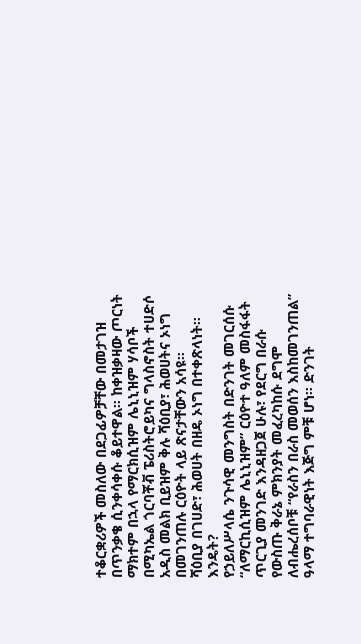ተቆርቋሪዎች መስለው በደጋፊዎቻቸው በመታገዝ በጥንቃቄ ሲንቀሳቀሱ ቆይተዋል። ከቀዝቃዛው ጦርነት
ማክተም በኋላ የማርክሲዝም ሌኒኒዝም ሃሳቦች በሚካኤል ጎርባቾቭ ፔሪስትሮይካና ግላስኖስት ተሀድሶ
አዲስ መልክ ቢይዝም ቅሉ ሻዕቢያ፣ ሕወሀትና ኦነግ በመገንጠሉ ርዕዮት ላይ ጽናታቸውን አሳዩ።
ሻዕቢያ በገሀድ፣ ሕወሀት በዘዴ ኦነግ በተቀጽላነት። እንዴት?
የኃይለሥላሴ ንጉሳዊ መንግስት በድንገት መገርሰሱ “ለማርኪሲዝም ሌኒኒዝም” ርዕዮተ ዓለም መስፋፋት
ጥርጊያ መንገድ እንዳዘጋጀ ሁሉ፣ የደርግ በራሱ የውስጡ ቅራኔ ምክንያት መፈረካከሱ ደግሞ
ለብሔረሰቦቹ “የራስን በራስ መወሰን እስከመገንጠል” ዓላማ ተግባራዊነት እጅግ ምቹ ሆነ። ድንገት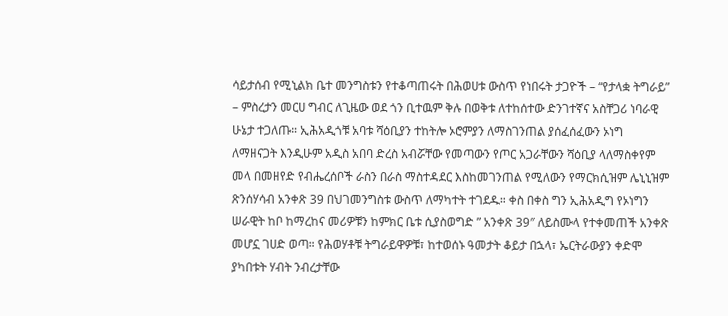ሳይታሰብ የሚኒልክ ቤተ መንግስቱን የተቆጣጠሩት በሕወሀቱ ውስጥ የነበሩት ታጋዮች – “የታላቋ ትግራይ”
– ምስረታን መርሀ ግብር ለጊዜው ወደ ጎን ቢተዉም ቅሉ በወቅቱ ለተከሰተው ድንገተኛና አስቸጋሪ ነባራዊ
ሁኔታ ተጋለጡ። ኢሕአዲጎቹ አባቱ ሻዕቢያን ተከትሎ ኦሮምያን ለማስገንጠል ያሰፈሰፈውን ኦነግ
ለማዘናጋት እንዲሁም አዲስ አበባ ድረስ አብሯቸው የመጣውን የጦር አጋራቸውን ሻዕቢያ ላለማስቀየም
መላ በመዘየድ የብሔረሰቦች ራስን በራስ ማስተዳደር እስከመገንጠል የሚለውን የማርክሲዝም ሌኒኒዝም
ጽንሰሃሳብ አንቀጽ 39 በህገመንግስቱ ውስጥ ለማካተት ተገደዱ። ቀስ በቀስ ግን ኢሕአዲግ የኦነግን
ሠራዊት ከቦ ከማረከና መሪዎቹን ከምክር ቤቱ ሲያስወግድ ” አንቀጽ 39″ ለይስሙላ የተቀመጠች አንቀጽ
መሆኗ ገሀድ ወጣ። የሕወሃቶቹ ትግራይዋዎቹ፣ ከተወሰኑ ዓመታት ቆይታ በኋላ፣ ኤርትራውያን ቀድሞ
ያካበቱት ሃብት ንብረታቸው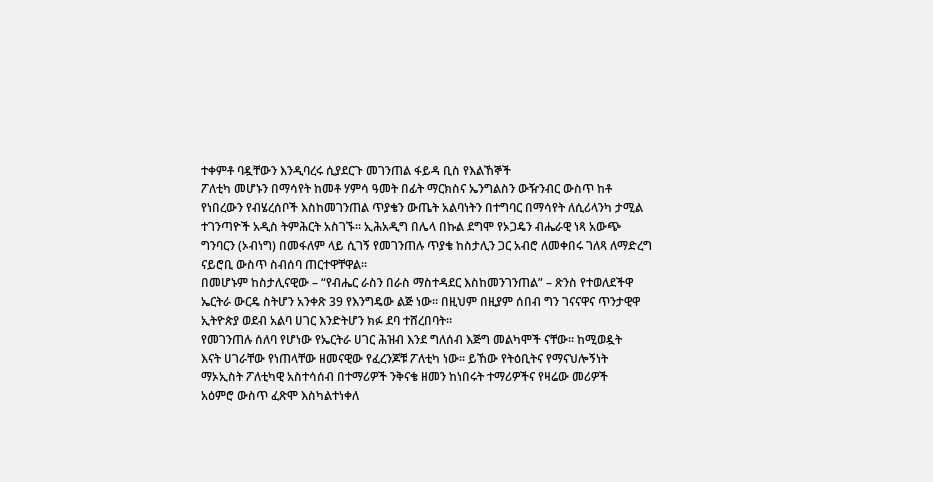ተቀምቶ ባዷቸውን እንዲባረሩ ሲያደርጉ መገንጠል ፋይዳ ቢስ የእልኸኞች
ፖለቲካ መሆኑን በማሳየት ከመቶ ሃምሳ ዓመት በፊት ማርክስና ኤንግልስን ውዥንብር ውስጥ ከቶ
የነበረውን የብሄረሰቦች እስከመገንጠል ጥያቄን ውጤት አልባነትን በተግባር በማሳየት ለሲሪላንካ ታሚል
ተገንጣዮች አዲስ ትምሕርት አስገኙ። ኢሕአዲግ በሌላ በኩል ደግሞ የኦጋዴን ብሔራዊ ነጻ አውጭ
ግንባርን (ኦብነግ) በመፋለም ላይ ሲገኝ የመገንጠሉ ጥያቄ ከስታሊን ጋር አብሮ ለመቀበሩ ገለጻ ለማድረግ
ናይሮቢ ውስጥ ስብሰባ ጠርተዋቸዋል።
በመሆኑም ከስታሊናዊው – “የብሔር ራስን በራስ ማስተዳደር እስከመንገንጠል” – ጽንስ የተወለደችዋ
ኤርትራ ውርዴ ስትሆን አንቀጽ 39 የእንግዴው ልጅ ነው። በዚህም በዚያም ሰበብ ግን ገናናዋና ጥንታዊዋ
ኢትዮጵያ ወደብ አልባ ሀገር እንድትሆን ክፉ ደባ ተሸረበባት።
የመገንጠሉ ሰለባ የሆነው የኤርትራ ሀገር ሕዝብ እንደ ግለሰብ እጅግ መልካሞች ናቸው። ከሚወዷት
እናት ሀገራቸው የነጠላቸው ዘመናዊው የፈረንጆቹ ፖለቲካ ነው። ይኸው የትዕቢትና የማናህሎኝነት
ማኦኢስት ፖለቲካዊ አስተሳሰብ በተማሪዎች ንቅናቄ ዘመን ከነበሩት ተማሪዎችና የዛሬው መሪዎች
አዕምሮ ውስጥ ፈጽሞ እስካልተነቀለ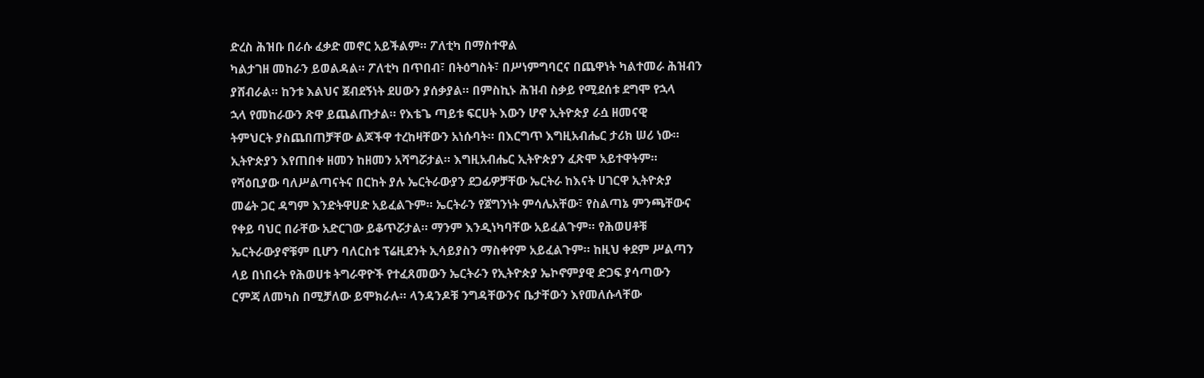ድረስ ሕዝቡ በራሱ ፈቃድ መኖር አይችልም። ፖለቲካ በማስተዋል
ካልታገዘ መከራን ይወልዳል። ፖለቲካ በጥበብ፣ በትዕግስት፣ በሥነምግባርና በጨዋነት ካልተመራ ሕዝብን
ያሸብራል። ከንቱ እልህና ጀብደኝነት ደሀውን ያሰቃያል። በምስኪኑ ሕዝብ ስቃይ የሚደሰቱ ደግሞ የኋላ
ኋላ የመከራውን ጽዋ ይጨልጡታል። የእቴጌ ጣይቱ ፍርሀት እውን ሆኖ ኢትዮጵያ ራሷ ዘመናዊ
ትምህርት ያስጨበጠቻቸው ልጆችዋ ተረከዛቸውን አነሱባት። በእርግጥ እግዚአብሔር ታሪክ ሠሪ ነው።
ኢትዮጵያን እየጠበቀ ዘመን ከዘመን አሻግሯታል። እግዚአብሔር ኢትዮጵያን ፈጽሞ አይተዋትም።
የሻዕቢያው ባለሥልጣናትና በርከት ያሉ ኤርትራውያን ደጋፊዎቻቸው ኤርትራ ከእናት ሀገርዋ ኢትዮጵያ
መሬት ጋር ዳግም እንድትዋሀድ አይፈልጉም። ኤርትራን የጀግንነት ምሳሌአቸው፣ የስልጣኔ ምንጫቸውና
የቀይ ባህር በራቸው አድርገው ይቆጥሯታል። ማንም እንዲነካባቸው አይፈልጉም። የሕወሀቶቹ
ኤርትራውያኖቹም ቢሆን ባለርስቱ ፕሬዚደንት ኢሳይያስን ማስቀየም አይፈልጉም። ከዚህ ቀደም ሥልጣን
ላይ በነበሩት የሕወሀቱ ትግራዋዮች የተፈጸመውን ኤርትራን የኢትዮጵያ ኤኮኖምያዊ ድጋፍ ያሳጣውን
ርምጃ ለመካስ በሚቻለው ይሞክራሉ። ላንዳንዶቹ ንግዳቸውንና ቤታቸውን እየመለሱላቸው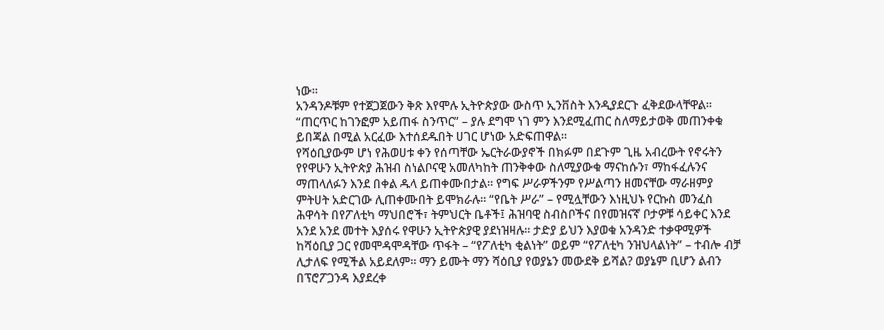ነው።
አንዳንዶቹም የተጀጋጀውን ቅጽ እየሞሉ ኢትዮጵያው ውስጥ ኢንቨስት እንዲያደርጉ ፈቅደውላቸዋል።
“ጠርጥር ከገንፎም አይጠፋ ስንጥር” – ያሉ ደግሞ ነገ ምን እንደሚፈጠር ስለማይታወቅ መጠንቀቁ
ይበጃል በሚል አርፈው እተሰደዱበት ሀገር ሆነው አድፍጠዋል።
የሻዕቢያውም ሆነ የሕወሀቱ ቀን የሰጣቸው ኤርትራውያኖች በክፉም በደጉም ጊዜ አብረውት የኖሩትን
የየዋሁን ኢትዮጵያ ሕዝብ ስነልቦናዊ አመለካከት ጠንቅቀው ስለሚያውቁ ማናከሱን፣ ማከፋፈሉንና
ማጠላለፉን እንደ በቀል ዱላ ይጠቀሙበታል። የግፍ ሥራዎችንም የሥልጣን ዘመናቸው ማራዘምያ
ምትሀት አድርገው ሊጠቀሙበት ይሞክራሉ። “የቤት ሥራ” – የሚሏቸውን እነዚህኑ የርኩስ መንፈስ
ሕዋሳት በየፖለቲካ ማህበሮች፣ ትምህርት ቤቶች፤ ሕዝባዊ ስብስቦችና በየመዝናኛ ቦታዎቹ ሳይቀር እንደ
አንደ አንደ መተት እያሰሩ የዋሁን ኢትዮጵያዊ ያደነዝዛሉ። ታድያ ይህን እያወቁ አንዳንድ ተቃዋሚዎች
ከሻዕቢያ ጋር የመሞዳሞዳቸው ጥፋት – “የፖለቲካ ቂልነት” ወይም “የፖለቲካ ንዝህላልነት” – ተብሎ ብቻ
ሊታለፍ የሚችል አይደለም። ማን ይሙት ማን ሻዕቢያ የወያኔን መውደቅ ይሻል? ወያኔም ቢሆን ልብን
በፕሮፖጋንዳ እያደረቀ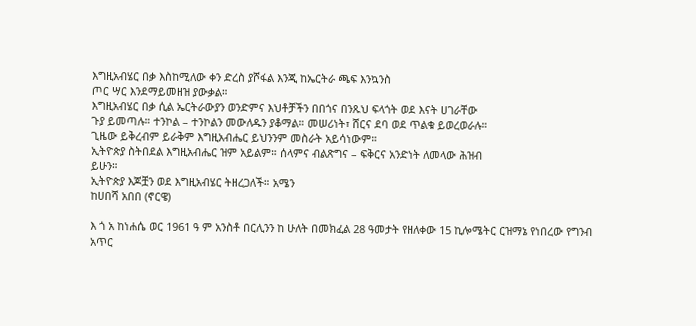እግዚአብሄር በቃ እስከሚለው ቀን ድረስ ያሾፋል እንጂ ከኤርትራ ጫፍ እንኳንስ
ጦር ሣር እንደማይመዘዝ ያውቃል።
እግዚአብሄር በቃ ሲል ኤርትራውያን ወንድምና እህቶቻችን በበጎና በንጹህ ፍላጎት ወደ እናት ሀገራቸው
ጉያ ይመጣሉ። ተንኮል – ተንኮልን መውለዱን ያቆማል። መሠሪነት፣ ሸርና ደባ ወደ ጥልቁ ይወረወራሉ።
ጊዜው ይቅረብም ይራቅም እግዚአብሔር ይህንንም መስራት አይሳነውም።
ኢትዮጵያ ስትበደል እግዚአብሔር ዝም አይልም። ሰላምና ብልጽግና – ፍቅርና አንድነት ለመላው ሕዝብ
ይሁን።
ኢትዮጵያ እጆቿን ወደ እግዚአብሄር ትዘረጋለች። አሜን
ከሀበሻ አበበ (ኖርዌ)

እ ጎ አ ከነሐሴ ወር 1961 ዓ ም አንስቶ በርሊንን ከ ሁለት በመክፈል 28 ዓመታት የዘለቀው 15 ኪሎሜትር ርዝማኔ የነበረው የግንብ አጥር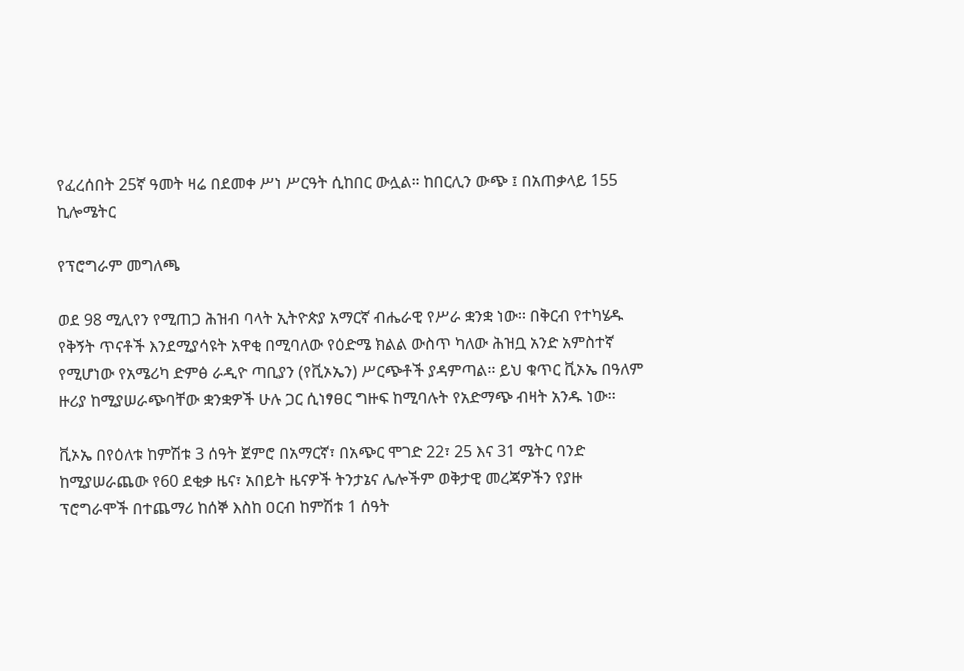የፈረሰበት 25ኛ ዓመት ዛሬ በደመቀ ሥነ ሥርዓት ሲከበር ውሏል። ከበርሊን ውጭ ፤ በአጠቃላይ 155 ኪሎሜትር

የፕሮግራም መግለጫ

ወደ 98 ሚሊየን የሚጠጋ ሕዝብ ባላት ኢትዮጵያ አማርኛ ብሔራዊ የሥራ ቋንቋ ነው፡፡ በቅርብ የተካሄዱ የቅኝት ጥናቶች እንደሚያሳዩት አዋቂ በሚባለው የዕድሜ ክልል ውስጥ ካለው ሕዝቧ አንድ አምስተኛ የሚሆነው የአሜሪካ ድምፅ ራዲዮ ጣቢያን (የቪኦኤን) ሥርጭቶች ያዳምጣል፡፡ ይህ ቁጥር ቪኦኤ በዓለም ዙሪያ ከሚያሠራጭባቸው ቋንቋዎች ሁሉ ጋር ሲነፃፀር ግዙፍ ከሚባሉት የአድማጭ ብዛት አንዱ ነው፡፡

ቪኦኤ በየዕለቱ ከምሽቱ 3 ሰዓት ጀምሮ በአማርኛ፣ በአጭር ሞገድ 22፣ 25 እና 31 ሜትር ባንድ ከሚያሠራጨው የ60 ደቂቃ ዜና፣ አበይት ዜናዎች ትንታኔና ሌሎችም ወቅታዊ መረጃዎችን የያዙ ፕሮግራሞች በተጨማሪ ከሰኞ እስከ ዐርብ ከምሽቱ 1 ሰዓት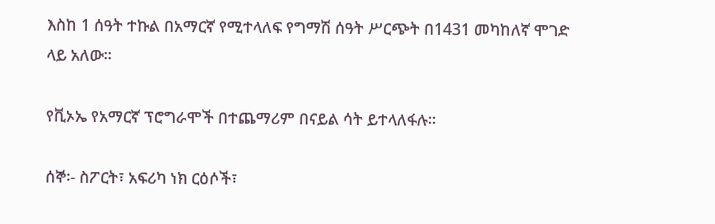እስከ 1 ሰዓት ተኩል በአማርኛ የሚተላለፍ የግማሽ ሰዓት ሥርጭት በ1431 መካከለኛ ሞገድ ላይ አለው፡፡

የቪኦኤ የአማርኛ ፕሮግራሞች በተጨማሪም በናይል ሳት ይተላለፋሉ፡፡

ሰኞ፡- ስፖርት፣ አፍሪካ ነክ ርዕሶች፣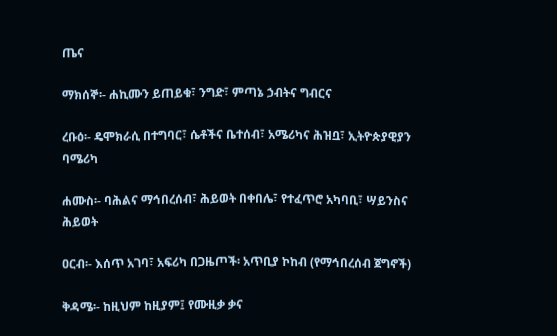ጤና

ማክሰኞ፡- ሐኪሙን ይጠይቁ፣ ንግድ፣ ምጣኔ ኃብትና ግብርና

ረቡዕ፡- ዴሞክራሲ በተግባር፣ ሴቶችና ቤተሰብ፣ አሜሪካና ሕዝቧ፣ ኢትዮጵያዊያን ባሜሪካ

ሐሙስ፡- ባሕልና ማኅበረሰብ፣ ሕይወት በቀበሌ፣ የተፈጥሮ አካባቢ፣ ሣይንስና ሕይወት

ዐርብ፡- እሰጥ አገባ፣ አፍሪካ በጋዜጦች፡ አጥቢያ ኮከብ (የማኅበረሰብ ጀግኖች)

ቅዳሜ፡- ከዚህም ከዚያም፤ የሙዚቃ ቃና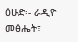ዕሁድ፡- ራዲዮ መፅሔት፣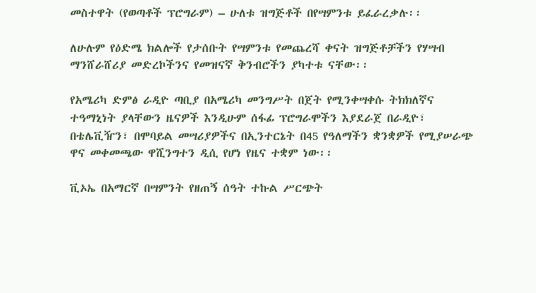መስተዋት (የወጣቶች ፕሮግራም) – ሁለቱ ዝግጅቶች በየሣምንቱ ይፈራረቃሉ፡፡

ለሁሉም የዕድሜ ክልሎች የታሰቡት የሣምንቱ የመጨረሻ ቀናት ዝግጅቶቻችን የሃሣብ ማንሸራሸሪያ መድረኮችንና የመዝናኛ ቅንብሮችን ያካተቱ ናቸው፡፡

የአሜሪካ ድምፅ ራዲዮ ጣቢያ በአሜሪካ መንግሥት በጀት የሚንቀሣቀሱ ትክክለኛና ተዓማኒነት ያላቸውን ዜናዎች እንዲሁም ሰፋፊ ፕሮግራሞችን እያደራጀ በራዲዮ፣ በቴሌቪዥን፣ በሞባይል መሣሪያዎችና በኢንተርኔት በ45 የዓለማችን ቋንቋዎች የሚያሠራጭ ዋና መቀመጫው ዋሺንግተን ዲሲ የሆነ የዜና ተቋም ነው፡፡

ቪኦኤ በአማርኛ በሣምንት የዘጠኝ ሰዓት ተኩል ሥርጭት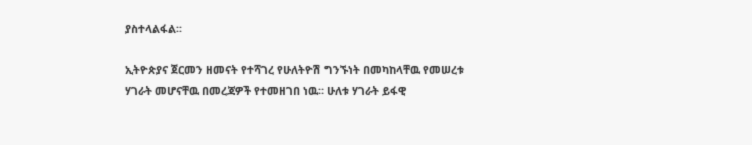ያስተላልፋል፡፡

ኢትዮጵያና ጀርመን ዘመናት የተሻገረ የሁለትዮሽ ግንኙነት በመካከላቸዉ የመሠረቱ ሃገራት መሆናቸዉ በመረጃዎች የተመዘገበ ነዉ። ሁለቱ ሃገራት ይፋዊ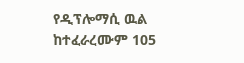የዲፕሎማሲ ዉል ከተፈራረሙም 105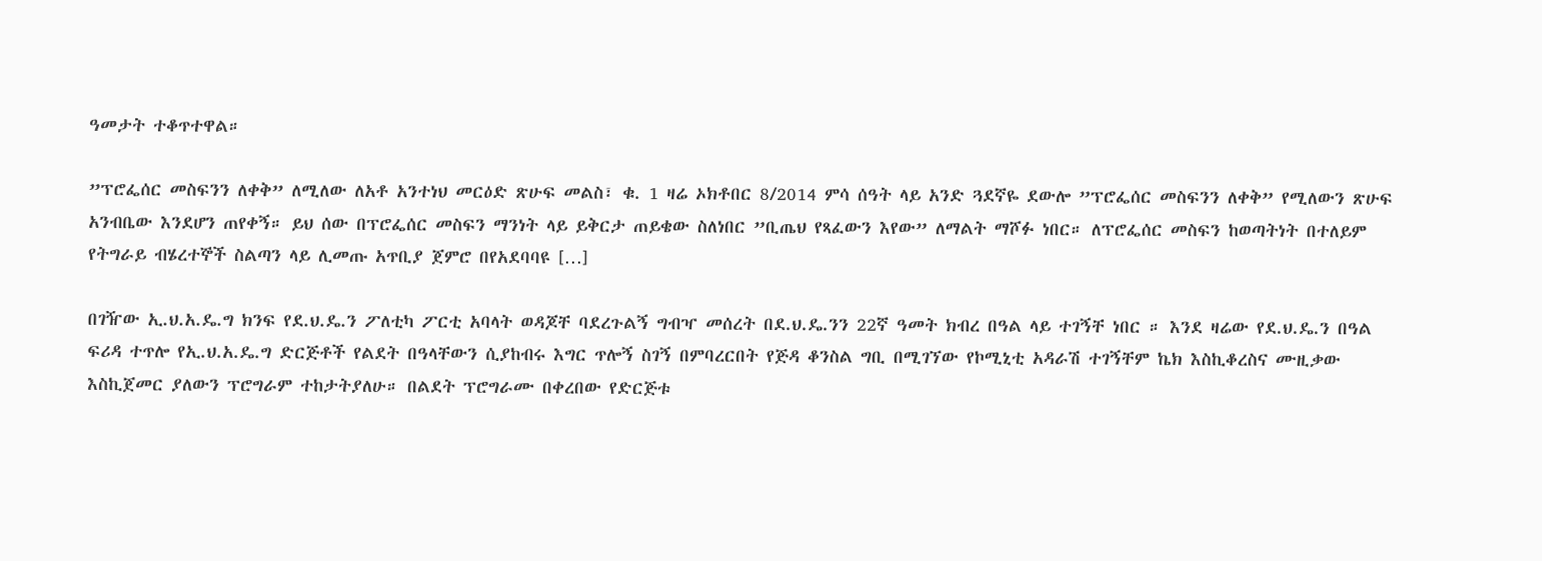ዓመታት ተቆጥተዋል።

”ፕሮፌሰር መስፍንን ለቀቅ” ለሚለው ለአቶ አንተነህ መርዕድ ጽሁፍ መልስ፣ ቁ. 1 ዛሬ ኦክቶበር 8/2014 ምሳ ሰዓት ላይ አንድ ጓደኛዬ ደውሎ ”ፕሮፌሰር መስፍንን ለቀቅ” የሚለውን ጽሁፍ አንብቤው እንደሆን ጠየቀኝ። ይህ ሰው በፕሮፌሰር መስፍን ማንነት ላይ ይቅርታ ጠይቄው ስለነበር ”ቢጤህ የጻፈውን እየው” ለማልት ማሾፉ ነበር። ለፕሮፌሰር መስፍን ከወጣትነት በተለይም የትግራይ ብሄረተኞች ስልጣን ላይ ሊመጡ አጥቢያ ጀምሮ በየአደባባዩ […]

በገዥው ኢ.ህ.አ.ዴ.ግ ክንፍ የደ.ህ.ዴ.ን ፖለቲካ ፖርቲ አባላት ወዳጆቸ ባደረጉልኝ ግብዣ መሰረት በደ.ህ.ዴ.ንን 22ኛ ዓመት ክብረ በዓል ላይ ተገኝቸ ነበር ። እንደ ዛሬው የደ.ህ.ዴ.ን በዓል ፍሪዳ ተጥሎ የኢ.ህ.አ.ዴ.ግ ድርጅቶች የልደት በዓላቸውን ሲያከብሩ እግር ጥሎኝ ስገኝ በምባረርበት የጅዳ ቆንስል ግቢ በሚገኘው የኮሚኒቲ አዳራሽ ተገኝቸም ኬክ እስኪቆረስና ሙዚቃው እስኪጀመር ያለውን ፕሮግራም ተከታትያለሁ። በልደት ፕሮግራሙ በቀረበው የድርጅቱ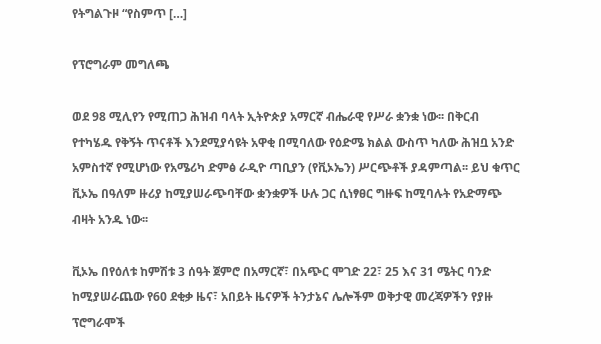የትግልጉዞ “የስምጥ […]

የፕሮግራም መግለጫ

ወደ 98 ሚሊየን የሚጠጋ ሕዝብ ባላት ኢትዮጵያ አማርኛ ብሔራዊ የሥራ ቋንቋ ነው፡፡ በቅርብ የተካሄዱ የቅኝት ጥናቶች እንደሚያሳዩት አዋቂ በሚባለው የዕድሜ ክልል ውስጥ ካለው ሕዝቧ አንድ አምስተኛ የሚሆነው የአሜሪካ ድምፅ ራዲዮ ጣቢያን (የቪኦኤን) ሥርጭቶች ያዳምጣል፡፡ ይህ ቁጥር ቪኦኤ በዓለም ዙሪያ ከሚያሠራጭባቸው ቋንቋዎች ሁሉ ጋር ሲነፃፀር ግዙፍ ከሚባሉት የአድማጭ ብዛት አንዱ ነው፡፡

ቪኦኤ በየዕለቱ ከምሽቱ 3 ሰዓት ጀምሮ በአማርኛ፣ በአጭር ሞገድ 22፣ 25 እና 31 ሜትር ባንድ ከሚያሠራጨው የ60 ደቂቃ ዜና፣ አበይት ዜናዎች ትንታኔና ሌሎችም ወቅታዊ መረጃዎችን የያዙ ፕሮግራሞች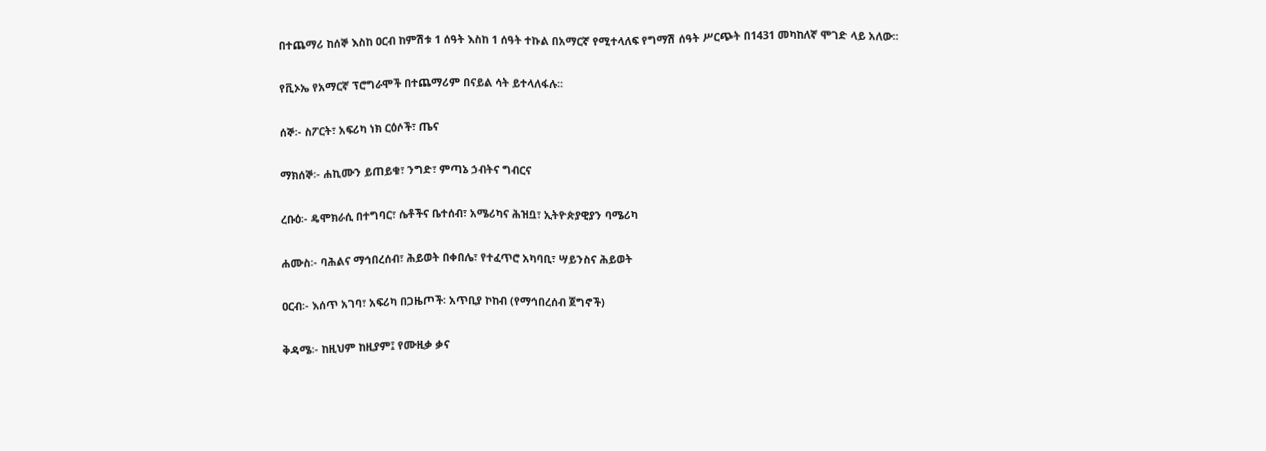በተጨማሪ ከሰኞ እስከ ዐርብ ከምሽቱ 1 ሰዓት እስከ 1 ሰዓት ተኩል በአማርኛ የሚተላለፍ የግማሽ ሰዓት ሥርጭት በ1431 መካከለኛ ሞገድ ላይ አለው፡፡

የቪኦኤ የአማርኛ ፕሮግራሞች በተጨማሪም በናይል ሳት ይተላለፋሉ፡፡

ሰኞ፡- ስፖርት፣ አፍሪካ ነክ ርዕሶች፣ ጤና

ማክሰኞ፡- ሐኪሙን ይጠይቁ፣ ንግድ፣ ምጣኔ ኃብትና ግብርና

ረቡዕ፡- ዴሞክራሲ በተግባር፣ ሴቶችና ቤተሰብ፣ አሜሪካና ሕዝቧ፣ ኢትዮጵያዊያን ባሜሪካ

ሐሙስ፡- ባሕልና ማኅበረሰብ፣ ሕይወት በቀበሌ፣ የተፈጥሮ አካባቢ፣ ሣይንስና ሕይወት

ዐርብ፡- እሰጥ አገባ፣ አፍሪካ በጋዜጦች፡ አጥቢያ ኮከብ (የማኅበረሰብ ጀግኖች)

ቅዳሜ፡- ከዚህም ከዚያም፤ የሙዚቃ ቃና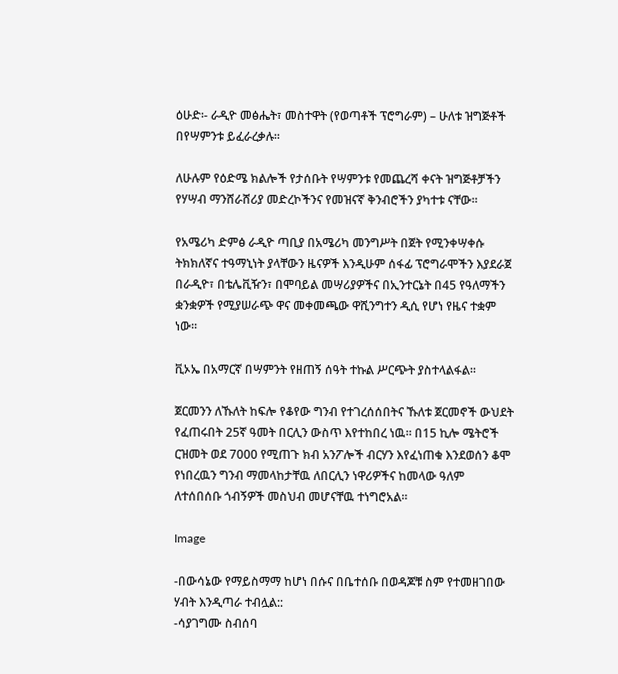ዕሁድ፡- ራዲዮ መፅሔት፣ መስተዋት (የወጣቶች ፕሮግራም) – ሁለቱ ዝግጅቶች በየሣምንቱ ይፈራረቃሉ፡፡

ለሁሉም የዕድሜ ክልሎች የታሰቡት የሣምንቱ የመጨረሻ ቀናት ዝግጅቶቻችን የሃሣብ ማንሸራሸሪያ መድረኮችንና የመዝናኛ ቅንብሮችን ያካተቱ ናቸው፡፡

የአሜሪካ ድምፅ ራዲዮ ጣቢያ በአሜሪካ መንግሥት በጀት የሚንቀሣቀሱ ትክክለኛና ተዓማኒነት ያላቸውን ዜናዎች እንዲሁም ሰፋፊ ፕሮግራሞችን እያደራጀ በራዲዮ፣ በቴሌቪዥን፣ በሞባይል መሣሪያዎችና በኢንተርኔት በ45 የዓለማችን ቋንቋዎች የሚያሠራጭ ዋና መቀመጫው ዋሺንግተን ዲሲ የሆነ የዜና ተቋም ነው፡፡

ቪኦኤ በአማርኛ በሣምንት የዘጠኝ ሰዓት ተኩል ሥርጭት ያስተላልፋል፡፡

ጀርመንን ለኹለት ከፍሎ የቆየው ግንብ የተገረሰሰበትና ኹለቱ ጀርመኖች ውህደት የፈጠሩበት 25ኛ ዓመት በርሊን ውስጥ እየተከበረ ነዉ። በ15 ኪሎ ሜትሮች ርዝመት ወደ 7000 የሚጠጉ ክብ አንፖሎች ብርሃን እየፈነጠቁ እንደወሰን ቆሞ የነበረዉን ግንብ ማመላከታቸዉ ለበርሊን ነዋሪዎችና ከመላው ዓለም ለተሰበሰቡ ጎብኝዎች መስህብ መሆናቸዉ ተነግሮአል።

Image

-በውሳኔው የማይስማማ ከሆነ በሱና በቤተሰቡ በወዳጆቹ ስም የተመዘገበው ሃብት እንዲጣራ ተብሏል::
-ሳያገግሙ ስብሰባ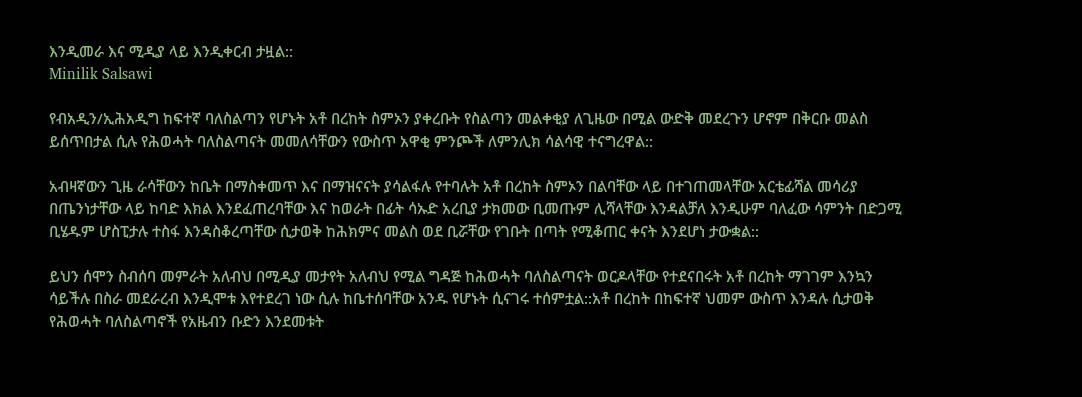እንዲመራ እና ሚዲያ ላይ እንዲቀርብ ታዟል::
Minilik Salsawi

የብአዲን/ኢሕአዲግ ከፍተኛ ባለስልጣን የሆኑት አቶ በረከት ስምኦን ያቀረቡት የስልጣን መልቀቂያ ለጊዜው በሚል ውድቅ መደረጉን ሆኖም በቅርቡ መልስ ይሰጥበታል ሲሉ የሕወሓት ባለስልጣናት መመለሳቸውን የውስጥ አዋቂ ምንጮች ለምንሊክ ሳልሳዊ ተናግረዋል::

አብዛኛውን ጊዜ ራሳቸውን ከቤት በማስቀመጥ እና በማዝናናት ያሳልፋሉ የተባሉት አቶ በረከት ስምኦን በልባቸው ላይ በተገጠመላቸው አርቴፊሻል መሳሪያ በጤንነታቸው ላይ ከባድ እክል እንደፈጠረባቸው እና ከወራት በፊት ሳኡድ አረቢያ ታክመው ቢመጡም ሊሻላቸው እንዳልቻለ እንዲሁም ባለፈው ሳምንት በድጋሚ ቢሄዱም ሆስፒታሉ ተስፋ እንዳስቆረጣቸው ሲታወቅ ከሕክምና መልስ ወደ ቢሯቸው የገቡት በጣት የሚቆጠር ቀናት እንደሆነ ታውቋል::

ይህን ሰሞን ስብሰባ መምራት አለብህ በሚዲያ መታየት አለብህ የሚል ግዳጅ ከሕወሓት ባለስልጣናት ወርዶላቸው የተደናበሩት አቶ በረከት ማገገም እንኳን ሳይችሉ በስራ መደራረብ እንዲሞቱ እየተደረገ ነው ሲሉ ከቤተሰባቸው አንዱ የሆኑት ሲናገሩ ተሰምቷል::አቶ በረከት በከፍተኛ ህመም ውስጥ እንዳሉ ሲታወቅ የሕወሓት ባለስልጣኖች የአዜብን ቡድን እንደመቱት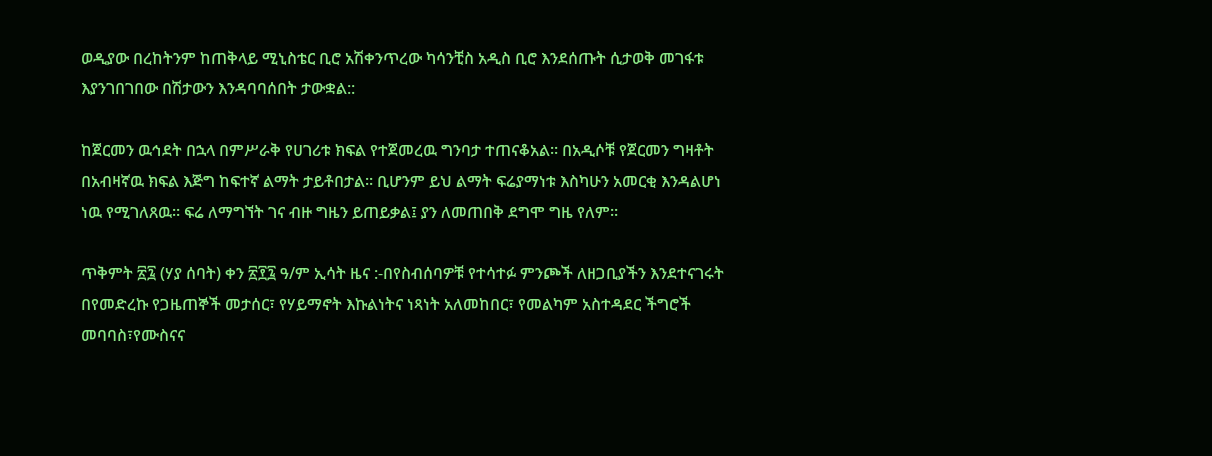ወዲያው በረከትንም ከጠቅላይ ሚኒስቴር ቢሮ አሽቀንጥረው ካሳንቺስ አዲስ ቢሮ እንደሰጡት ሲታወቅ መገፋቱ እያንገበገበው በሽታውን እንዳባባሰበት ታውቋል::

ከጀርመን ዉኅደት በኋላ በምሥራቅ የሀገሪቱ ክፍል የተጀመረዉ ግንባታ ተጠናቆአል። በአዲሶቹ የጀርመን ግዛቶት በአብዛኛዉ ክፍል እጅግ ከፍተኛ ልማት ታይቶበታል። ቢሆንም ይህ ልማት ፍሬያማነቱ እስካሁን አመርቂ እንዳልሆነ ነዉ የሚገለጸዉ። ፍሬ ለማግኘት ገና ብዙ ግዜን ይጠይቃል፤ ያን ለመጠበቅ ደግሞ ግዜ የለም።

ጥቅምት ፳፯ (ሃያ ሰባት) ቀን ፳፻፯ ዓ/ም ኢሳት ዜና :-በየስብሰባዎቹ የተሳተፉ ምንጮች ለዘጋቢያችን እንደተናገሩት በየመድረኩ የጋዜጠኞች መታሰር፣ የሃይማኖት እኩልነትና ነጻነት አለመከበር፣ የመልካም አስተዳደር ችግሮች መባባስ፣የሙስናና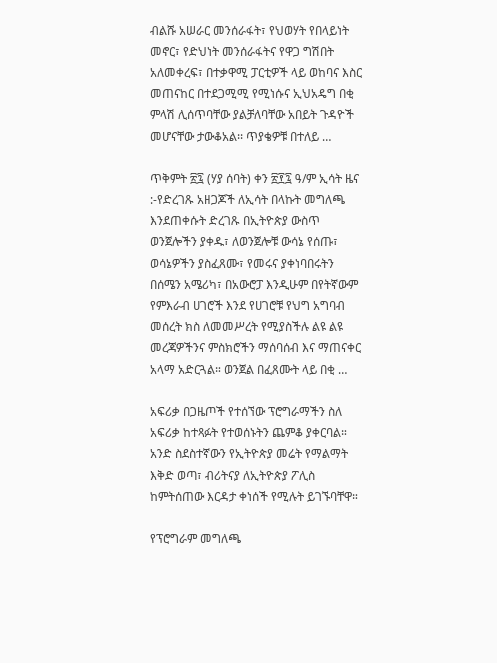ብልሹ አሠራር መንሰራፋት፣ የህወሃት የበላይነት መኖር፣ የድህነት መንሰራፋትና የዋጋ ግሽበት አለመቀረፍ፣ በተቃዋሚ ፓርቲዎች ላይ ወከባና እስር መጠናከር በተደጋሚሚ የሚነሱና ኢህአዴግ በቂ ምላሽ ሊሰጥባቸው ያልቻለባቸው አበይት ጉዳዮች መሆናቸው ታውቆአል፡፡ ጥያቄዎቹ በተለይ …

ጥቅምት ፳፯ (ሃያ ሰባት) ቀን ፳፻፯ ዓ/ም ኢሳት ዜና :-የድረገጹ አዘጋጆች ለኢሳት በላኩት መግለጫ እንደጠቀሱት ድረገጹ በኢትዮጵያ ውስጥ ወንጀሎችን ያቀዱ፣ ለወንጀሎቹ ውሳኔ የሰጡ፣ ወሳኔዎችን ያስፈጸሙ፣ የመሩና ያቀነባበሩትን በሰሜን አሜሪካ፣ በአውሮፓ እንዲሁም በየትኛውም የምእራብ ሀገሮች እንደ የሀገሮቹ የህግ አግባብ መሰረት ክስ ለመመሥረት የሚያስችሉ ልዩ ልዩ መረጃዎችንና ምስክሮችን ማሰባሰብ እና ማጠናቀር አላማ አድርጓል። ወንጀል በፈጸሙት ላይ በቂ …

አፍሪቃ በጋዜጦች የተሰኘው ፕሮግራማችን ስለ አፍሪቃ ከተጻፉት የተወሰኑትን ጨምቆ ያቀርባል። አንድ ስደስተኛውን የኢትዮጵያ መሬት የማልማት እቅድ ወጣ፣ ብሪትናያ ለኢትዮጵያ ፖሊስ ከምትሰጠው እርዳታ ቀነሰች የሚሉት ይገኙባቸዋ።

የፕሮግራም መግለጫ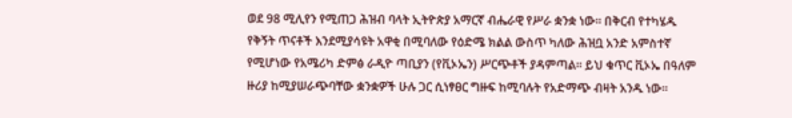ወደ 98 ሚሊየን የሚጠጋ ሕዝብ ባላት ኢትዮጵያ አማርኛ ብሔራዊ የሥራ ቋንቋ ነው፡፡ በቅርብ የተካሄዱ የቅኝት ጥናቶች እንደሚያሳዩት አዋቂ በሚባለው የዕድሜ ክልል ውስጥ ካለው ሕዝቧ አንድ አምስተኛ የሚሆነው የአሜሪካ ድምፅ ራዲዮ ጣቢያን (የቪኦኤን) ሥርጭቶች ያዳምጣል፡፡ ይህ ቁጥር ቪኦኤ በዓለም ዙሪያ ከሚያሠራጭባቸው ቋንቋዎች ሁሉ ጋር ሲነፃፀር ግዙፍ ከሚባሉት የአድማጭ ብዛት አንዱ ነው፡፡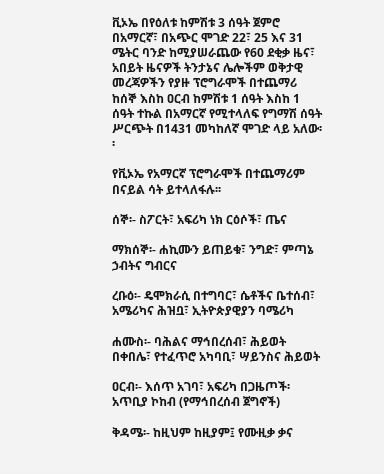ቪኦኤ በየዕለቱ ከምሽቱ 3 ሰዓት ጀምሮ በአማርኛ፣ በአጭር ሞገድ 22፣ 25 እና 31 ሜትር ባንድ ከሚያሠራጨው የ60 ደቂቃ ዜና፣ አበይት ዜናዎች ትንታኔና ሌሎችም ወቅታዊ መረጃዎችን የያዙ ፕሮግራሞች በተጨማሪ ከሰኞ እስከ ዐርብ ከምሽቱ 1 ሰዓት እስከ 1 ሰዓት ተኩል በአማርኛ የሚተላለፍ የግማሽ ሰዓት ሥርጭት በ1431 መካከለኛ ሞገድ ላይ አለው፡፡

የቪኦኤ የአማርኛ ፕሮግራሞች በተጨማሪም በናይል ሳት ይተላለፋሉ፡፡

ሰኞ፡- ስፖርት፣ አፍሪካ ነክ ርዕሶች፣ ጤና

ማክሰኞ፡- ሐኪሙን ይጠይቁ፣ ንግድ፣ ምጣኔ ኃብትና ግብርና

ረቡዕ፡- ዴሞክራሲ በተግባር፣ ሴቶችና ቤተሰብ፣ አሜሪካና ሕዝቧ፣ ኢትዮጵያዊያን ባሜሪካ

ሐሙስ፡- ባሕልና ማኅበረሰብ፣ ሕይወት በቀበሌ፣ የተፈጥሮ አካባቢ፣ ሣይንስና ሕይወት

ዐርብ፡- እሰጥ አገባ፣ አፍሪካ በጋዜጦች፡ አጥቢያ ኮከብ (የማኅበረሰብ ጀግኖች)

ቅዳሜ፡- ከዚህም ከዚያም፤ የሙዚቃ ቃና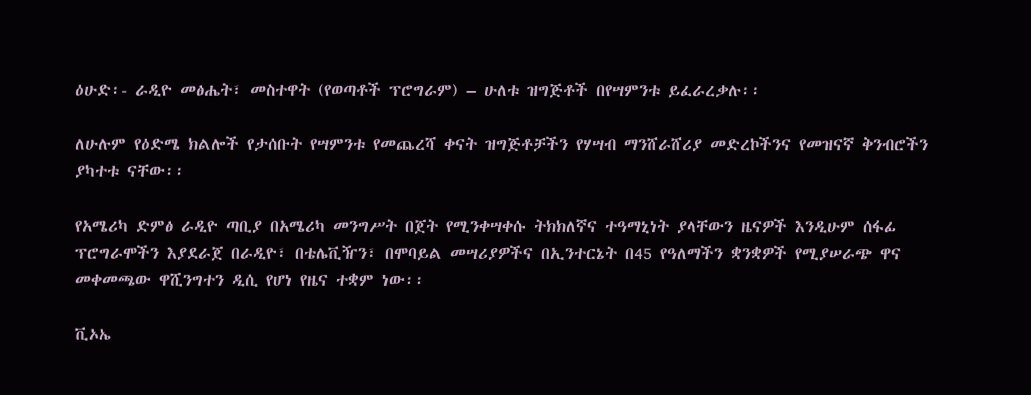ዕሁድ፡- ራዲዮ መፅሔት፣ መስተዋት (የወጣቶች ፕሮግራም) – ሁለቱ ዝግጅቶች በየሣምንቱ ይፈራረቃሉ፡፡

ለሁሉም የዕድሜ ክልሎች የታሰቡት የሣምንቱ የመጨረሻ ቀናት ዝግጅቶቻችን የሃሣብ ማንሸራሸሪያ መድረኮችንና የመዝናኛ ቅንብሮችን ያካተቱ ናቸው፡፡

የአሜሪካ ድምፅ ራዲዮ ጣቢያ በአሜሪካ መንግሥት በጀት የሚንቀሣቀሱ ትክክለኛና ተዓማኒነት ያላቸውን ዜናዎች እንዲሁም ሰፋፊ ፕሮግራሞችን እያደራጀ በራዲዮ፣ በቴሌቪዥን፣ በሞባይል መሣሪያዎችና በኢንተርኔት በ45 የዓለማችን ቋንቋዎች የሚያሠራጭ ዋና መቀመጫው ዋሺንግተን ዲሲ የሆነ የዜና ተቋም ነው፡፡

ቪኦኤ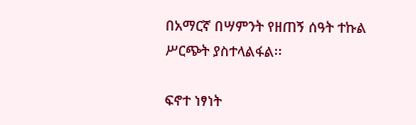በአማርኛ በሣምንት የዘጠኝ ሰዓት ተኩል ሥርጭት ያስተላልፋል፡፡

ፍኖተ ነፃነት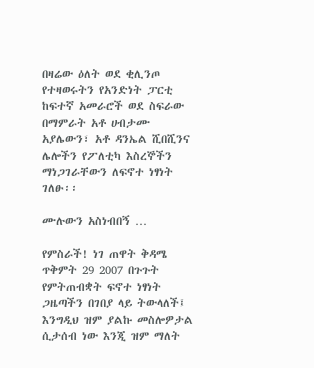በዛሬው ዕለት ወደ ቂሊንጦ የተዛወሩትን የአንድነት ፓርቲ ከፍተኛ አመራሮች ወደ ስፍራው በማምራት አቶ ሀብታሙ አያሌውን፣ አቶ ዳንኤል ሺበሺንና ሌሎችን የፖለቲካ እስረኞችን ማነጋገራቸውን ለፍኖተ ነፃነት ገለፁ፡፡

ሙሉውን አስነብበኝ …

የምስራች! ነገ ጠዋት ቅዳሜ ጥቅምት 29 2007 በጉጉት የምትጠብቋት ፍኖተ ነፃነት ጋዜጣችን በገበያ ላይ ትውላለች፤ እንግዲህ ዝም ያልኩ መስሎዎታል ሲታሰብ ነው እንጂ ዝም ማለት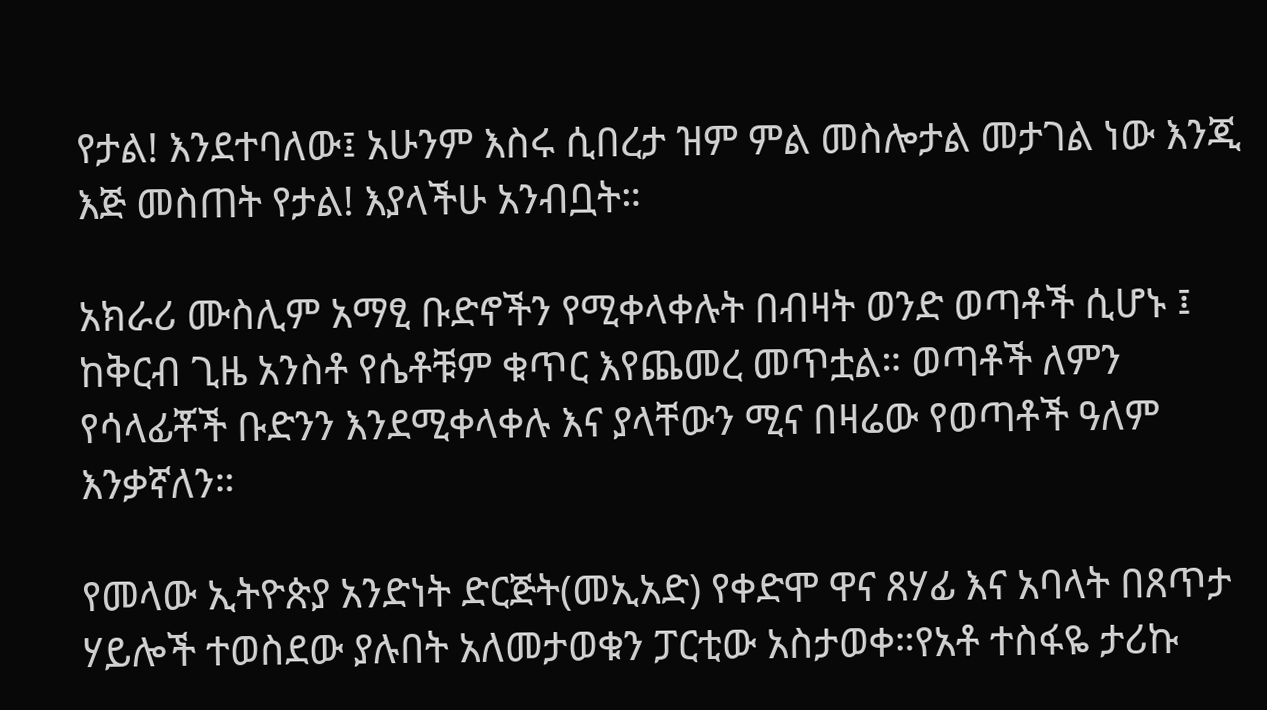የታል! እንደተባለው፤ አሁንም እስሩ ሲበረታ ዝም ምል መስሎታል መታገል ነው እንጂ እጅ መስጠት የታል! እያላችሁ አንብቧት።

አክራሪ ሙስሊም አማፂ ቡድኖችን የሚቀላቀሉት በብዛት ወንድ ወጣቶች ሲሆኑ ፤ ከቅርብ ጊዜ አንስቶ የሴቶቹም ቁጥር እየጨመረ መጥቷል። ወጣቶች ለምን የሳላፊቾች ቡድንን እንደሚቀላቀሉ እና ያላቸውን ሚና በዛሬው የወጣቶች ዓለም እንቃኛለን።

የመላው ኢትዮጵያ አንድነት ድርጅት(መኢአድ) የቀድሞ ዋና ጸሃፊ እና አባላት በጸጥታ ሃይሎች ተወስደው ያሉበት አለመታወቁን ፓርቲው አስታወቀ።የአቶ ተስፋዬ ታሪኩ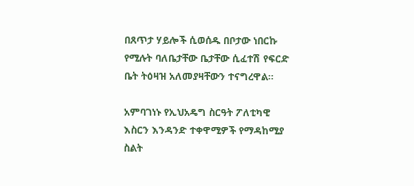በጸጥታ ሃይሎች ሲወሰዱ በቦታው ነበርኩ የሚሉት ባለቤታቸው ቤታቸው ሲፈተሽ የፍርድ ቤት ትዕዛዝ አለመያዛቸውን ተናግረዋል።

አምባገነኑ የኢህአዴግ ስርዓት ፖለቲካዊ እስርን እንዳንድ ተቀዋሚዎች የማዳከሚያ ስልት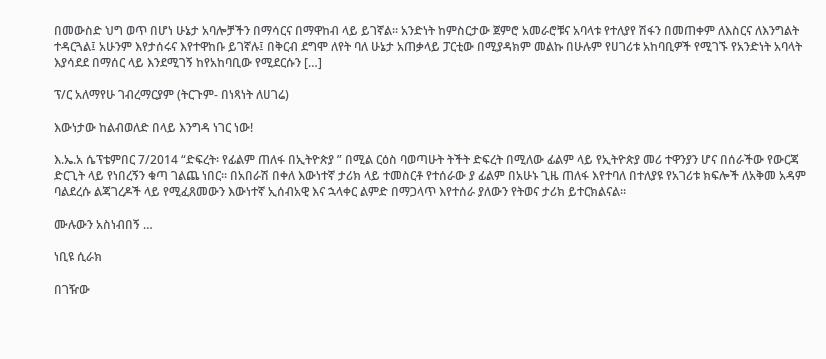በመውስድ ህግ ወጥ በሆነ ሁኔታ አባሎቻችን በማሳርና በማዋከብ ላይ ይገኛል። አንድነት ከምስርታው ጀምሮ አመራሮቹና አባላቱ የተለያየ ሽፋን በመጠቀም ለእስርና ለእንግልት ተዳርጓል፤ አሁንም እየታሰሩና እየተዋከቡ ይገኛሉ፤ በቅርብ ደግሞ ለየት ባለ ሁኔታ አጠቃላይ ፓርቲው በሚያዳክም መልኩ በሁሉም የሀገሪቱ አከባቢዎች የሚገኙ የአንድነት አባላት እያሳደደ በማሰር ላይ እንደሚገኝ ከየአከባቢው የሚደርሱን […]

ፕ/ር አለማየሁ ገብረማርያም (ትርጉም- በነጻነት ለሀገሬ)

እውነታው ከልብወለድ በላይ እንግዳ ነገር ነው!

እ.ኤ.አ ሴፕቴምበር 7/2014 “ድፍረት፡ የፊልም ጠለፋ በኢትዮጵያ ” በሚል ርዕስ ባወጣሁት ትችት ድፍረት በሚለው ፊልም ላይ የኢትዮጵያ መሪ ተዋንያን ሆና በሰራችው የውርጃ ድርጊት ላይ የነበረኝን ቁጣ ገልጨ ነበር፡፡ በአበራሽ በቀለ እውነተኛ ታሪክ ላይ ተመስርቶ የተሰራው ያ ፊልም በአሁኑ ጊዜ ጠለፋ እየተባለ በተለያዩ የአገሪቱ ክፍሎች ለአቅመ አዳም ባልደረሱ ልጃገረዶች ላይ የሚፈጸመውን እውነተኛ ኢሰብአዊ እና ኋላቀር ልምድ በማጋላጥ እየተሰራ ያለውን የትወና ታሪክ ይተርክልናል፡፡

ሙሉውን አስነብበኝ …

ነቢዩ ሲራክ

በገዥው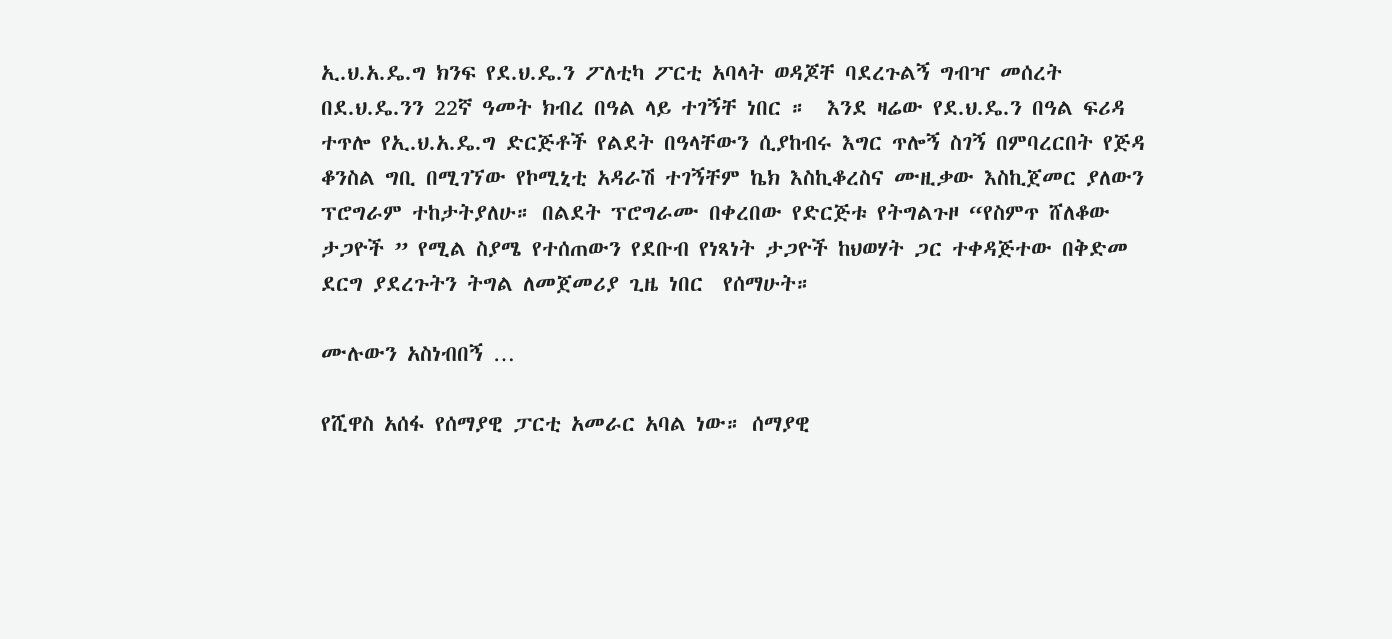ኢ.ህ.አ.ዴ.ግ ክንፍ የደ.ህ.ዴ.ን ፖለቲካ ፖርቲ አባላት ወዳጆቸ ባደረጉልኝ ግብዣ መሰረት በደ.ህ.ዴ.ንን 22ኛ ዓመት ክብረ በዓል ላይ ተገኝቸ ነበር ።  እንደ ዛሬው የደ.ህ.ዴ.ን በዓል ፍሪዳ ተጥሎ የኢ.ህ.አ.ዴ.ግ ድርጅቶች የልደት በዓላቸውን ሲያከብሩ እግር ጥሎኝ ስገኝ በምባረርበት የጅዳ ቆንስል ግቢ በሚገኘው የኮሚኒቲ አዳራሽ ተገኝቸም ኬክ እስኪቆረስና ሙዚቃው እስኪጀመር ያለውን ፕሮግራም ተከታትያለሁ። በልደት ፕሮግራሙ በቀረበው የድርጅቱ የትግልጉዞ “የስምጥ ሸለቆው ታጋዮች ” የሚል ስያሜ የተሰጠውን የደቡብ የነጻነት ታጋዮች ከህወሃት ጋር ተቀዳጅተው በቅድመ ደርግ ያደረጉትን ትግል ለመጀመሪያ ጊዜ ነበር  የሰማሁት።

ሙሉውን አስነብበኝ …

የሺዋስ አሰፋ የሰማያዊ ፓርቲ አመራር አባል ነው። ሰማያዊ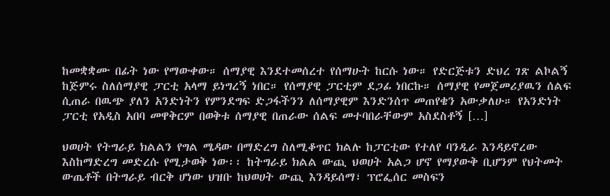ከመቋቋሙ በፊት ነው የማውቀው። ሰማያዊ እንደተመሰረተ የሰማሁት ከርሱ ነው። የድርጅቱን ድህረ ገጽ ልኮልኝ ከጅምሩ ስለሰማያዊ ፓርቲ አላማ ይነግረኝ ነበር። የሰማያዊ ፓርቲም ደጋፊ ነበርኩ። ሰማያዊ የመጀመሪያዉን ሰልፍ ሲጠራ በዉጭ ያለን አንድነትን የምንደግፍ ድጋፋችንን ለሰማያዊም እንድንሰጥ መጠየቄን አውቃለሁ። የአንድነት ፓርቲ የአዲስ አበባ መዋቅርም በወቅቱ ሰማያዊ በጠራው ሰልፍ መተባበራቸውም አስደስቶኝ […]

ህወሀት የትግራይ ክልልን የግል ሜዳው በማድረግ ስለሚቆጥር ክልሉ ከፓርቲው የተለየ ባንዲራ እንዳይኖረው እስከማድረግ መድረሱ የሚታወቅ ነው፡፡ ከትግራይ ክልል ውጪ ህወሀት አልጋ ሆኖ የማያውቅ ቢሆንም የህትመት ውጤቶች በትግራይ ብርቅ ሆነው ህዝቡ ከህወሀት ውጪ እንዳይሰማ፣ ፕሮፌሰር መስፍን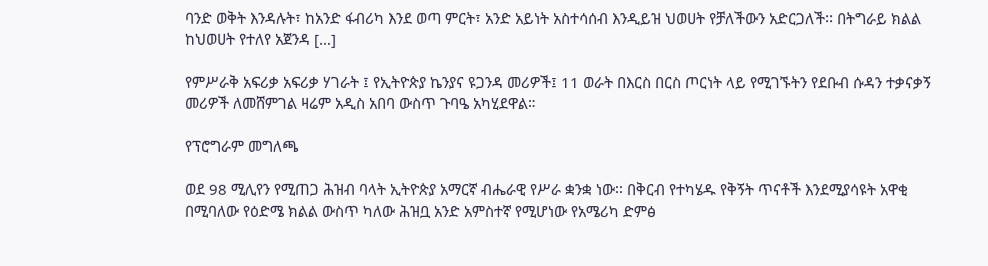ባንድ ወቅት እንዳሉት፣ ከአንድ ፋብሪካ እንደ ወጣ ምርት፣ አንድ አይነት አስተሳሰብ እንዲይዝ ህወሀት የቻለችውን አድርጋለች፡፡ በትግራይ ክልል ከህወሀት የተለየ አጀንዳ […]

የምሥራቅ አፍሪቃ አፍሪቃ ሃገራት ፤ የኢትዮጵያ ኬንያና ዩጋንዳ መሪዎች፤ 11 ወራት በእርስ በርስ ጦርነት ላይ የሚገኙትን የደቡብ ሱዳን ተቃናቃኝ መሪዎች ለመሸምገል ዛሬም አዲስ አበባ ውስጥ ጉባዔ አካሂደዋል።

የፕሮግራም መግለጫ

ወደ 98 ሚሊየን የሚጠጋ ሕዝብ ባላት ኢትዮጵያ አማርኛ ብሔራዊ የሥራ ቋንቋ ነው፡፡ በቅርብ የተካሄዱ የቅኝት ጥናቶች እንደሚያሳዩት አዋቂ በሚባለው የዕድሜ ክልል ውስጥ ካለው ሕዝቧ አንድ አምስተኛ የሚሆነው የአሜሪካ ድምፅ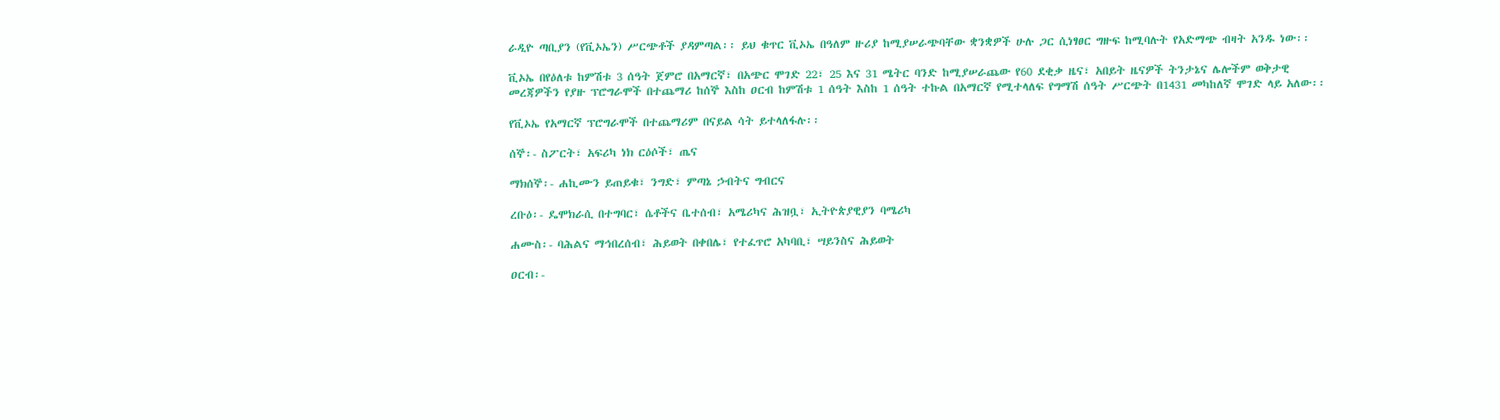ራዲዮ ጣቢያን (የቪኦኤን) ሥርጭቶች ያዳምጣል፡፡ ይህ ቁጥር ቪኦኤ በዓለም ዙሪያ ከሚያሠራጭባቸው ቋንቋዎች ሁሉ ጋር ሲነፃፀር ግዙፍ ከሚባሉት የአድማጭ ብዛት አንዱ ነው፡፡

ቪኦኤ በየዕለቱ ከምሽቱ 3 ሰዓት ጀምሮ በአማርኛ፣ በአጭር ሞገድ 22፣ 25 እና 31 ሜትር ባንድ ከሚያሠራጨው የ60 ደቂቃ ዜና፣ አበይት ዜናዎች ትንታኔና ሌሎችም ወቅታዊ መረጃዎችን የያዙ ፕሮግራሞች በተጨማሪ ከሰኞ እስከ ዐርብ ከምሽቱ 1 ሰዓት እስከ 1 ሰዓት ተኩል በአማርኛ የሚተላለፍ የግማሽ ሰዓት ሥርጭት በ1431 መካከለኛ ሞገድ ላይ አለው፡፡

የቪኦኤ የአማርኛ ፕሮግራሞች በተጨማሪም በናይል ሳት ይተላለፋሉ፡፡

ሰኞ፡- ስፖርት፣ አፍሪካ ነክ ርዕሶች፣ ጤና

ማክሰኞ፡- ሐኪሙን ይጠይቁ፣ ንግድ፣ ምጣኔ ኃብትና ግብርና

ረቡዕ፡- ዴሞክራሲ በተግባር፣ ሴቶችና ቤተሰብ፣ አሜሪካና ሕዝቧ፣ ኢትዮጵያዊያን ባሜሪካ

ሐሙስ፡- ባሕልና ማኅበረሰብ፣ ሕይወት በቀበሌ፣ የተፈጥሮ አካባቢ፣ ሣይንስና ሕይወት

ዐርብ፡-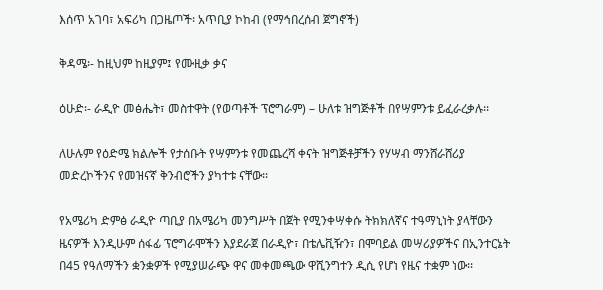እሰጥ አገባ፣ አፍሪካ በጋዜጦች፡ አጥቢያ ኮከብ (የማኅበረሰብ ጀግኖች)

ቅዳሜ፡- ከዚህም ከዚያም፤ የሙዚቃ ቃና

ዕሁድ፡- ራዲዮ መፅሔት፣ መስተዋት (የወጣቶች ፕሮግራም) – ሁለቱ ዝግጅቶች በየሣምንቱ ይፈራረቃሉ፡፡

ለሁሉም የዕድሜ ክልሎች የታሰቡት የሣምንቱ የመጨረሻ ቀናት ዝግጅቶቻችን የሃሣብ ማንሸራሸሪያ መድረኮችንና የመዝናኛ ቅንብሮችን ያካተቱ ናቸው፡፡

የአሜሪካ ድምፅ ራዲዮ ጣቢያ በአሜሪካ መንግሥት በጀት የሚንቀሣቀሱ ትክክለኛና ተዓማኒነት ያላቸውን ዜናዎች እንዲሁም ሰፋፊ ፕሮግራሞችን እያደራጀ በራዲዮ፣ በቴሌቪዥን፣ በሞባይል መሣሪያዎችና በኢንተርኔት በ45 የዓለማችን ቋንቋዎች የሚያሠራጭ ዋና መቀመጫው ዋሺንግተን ዲሲ የሆነ የዜና ተቋም ነው፡፡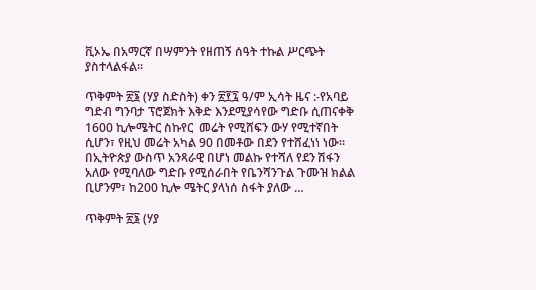ቪኦኤ በአማርኛ በሣምንት የዘጠኝ ሰዓት ተኩል ሥርጭት ያስተላልፋል፡፡

ጥቅምት ፳፮ (ሃያ ስድስት) ቀን ፳፻፯ ዓ/ም ኢሳት ዜና :-የአባይ ግድብ ግንባታ ፕሮጀክት እቅድ እንደሚያሳየው ግድቡ ሲጠናቀቅ 1600 ኪሎሜትር ስኩየር  መሬት የሚሸፍን ውሃ የሚተኛበት ሲሆን፣ የዚህ መሬት አካል 90 በመቶው በደን የተሸፈነነ ነው። በኢትዮጵያ ውስጥ አንጻራዊ በሆነ መልኩ የተሻለ የደን ሽፋን አለው የሚባለው ግድቡ የሚሰራበት የቤንሻንጉል ጉሙዝ ክልል ቢሆንም፣ ከ200 ኪሎ ሜትር ያላነሰ ስፋት ያለው …

ጥቅምት ፳፮ (ሃያ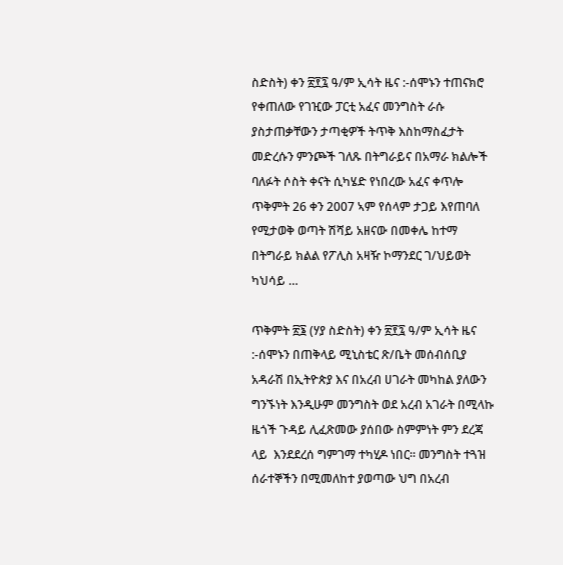ስድስት) ቀን ፳፻፯ ዓ/ም ኢሳት ዜና :-ሰሞኑን ተጠናክሮ የቀጠለው የገዢው ፓርቲ አፈና መንግስት ራሱ ያስታጠቃቸውን ታጣቂዎች ትጥቅ እስከማስፈታት መድረሱን ምንጮች ገለጹ በትግራይና በአማራ ክልሎች ባለፉት ሶስት ቀናት ሲካሄድ የነበረው አፈና ቀጥሎ ጥቅምት 26 ቀን 2007 ኣም የሰላም ታጋይ እየጠባለ የሚታወቅ ወጣት ሽሻይ አዘናው በመቀሌ ከተማ በትግራይ ክልል የፖሊስ አዛዥ ኮማንደር ገ/ህይወት ካህሳይ …

ጥቅምት ፳፮ (ሃያ ስድስት) ቀን ፳፻፯ ዓ/ም ኢሳት ዜና :-ሰሞኑን በጠቅላይ ሚኒስቴር ጽ/ቤት መሰብሰቢያ አዳራሽ በኢትዮጵያ እና በአረብ ሀገራት መካከል ያለውን ግንኙነት እንዲሁም መንግስት ወደ አረብ አገራት በሚላኩ ዜጎች ጉዳይ ሊፈጽመው ያሰበው ስምምነት ምን ደረጃ ላይ  እንደደረሰ ግምገማ ተካሂዶ ነበር። መንግስት ተጓዝ ሰራተኞችን በሚመለከተ ያወጣው ህግ በአረብ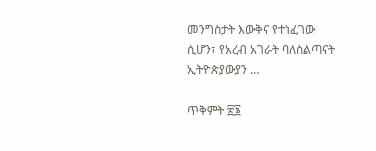መንግስታት እውቅና የተነፈገው ሲሆን፣ የአረብ አገራት ባለስልጣናት ኢትዮጵያውያን …

ጥቅምት ፳፮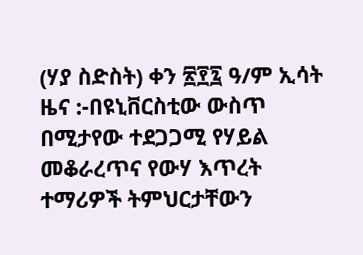(ሃያ ስድስት) ቀን ፳፻፯ ዓ/ም ኢሳት ዜና :-በዩኒቨርስቲው ውስጥ በሚታየው ተደጋጋሚ የሃይል መቆራረጥና የውሃ እጥረት ተማሪዎች ትምህርታቸውን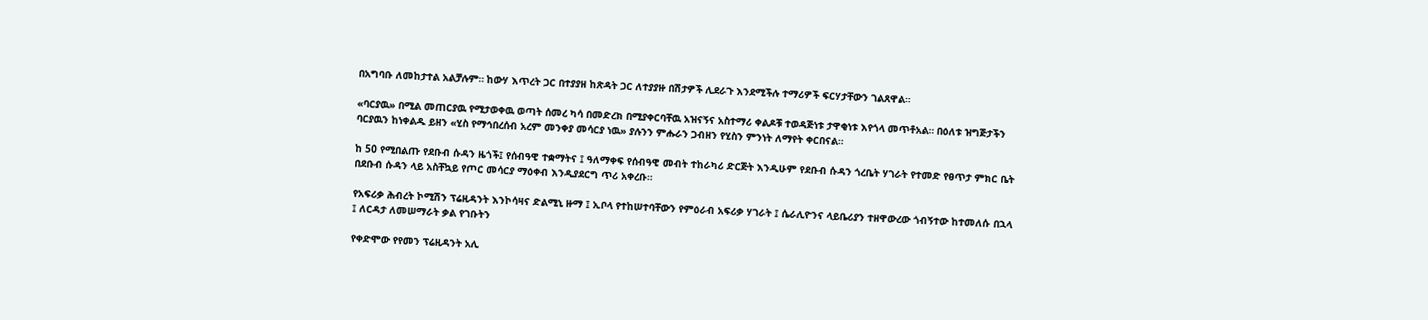በአግባቡ ለመከታተል አልቻሉም። ከውሃ እጥረት ጋር በተያያዘ ከጽዳት ጋር ለተያያዙ በሽታዎች ሊደራጉ እንደሚችሉ ተማሪዎች ፍርሃታቸውን ገልጸዋል።

«ባርያዉ» በሚል መጠርያዉ የሚታወቀዉ ወጣት ሰመረ ካሳ በመድረክ በሚያቀርባቸዉ አዝናኝና አስተማሪ ቀልዶቹ ተወዳጅነቱ ታዋቂነቱ እየጎላ መጥቶአል። በዕለቱ ዝግጅታችን ባርያዉን ከነቀልዱ ይዘን «ሂስ የማኅበረሰብ አረም መንቀያ መሳርያ ነዉ» ያሉንን ምሑራን ጋብዘን የሂስን ምንነት ለማየት ቀርበናል።

ከ 50 የሚበልጡ የደቡብ ሱዳን ዜጎች፤ የሰብዓዊ ተቋማትና ፤ ዓለማቀፍ የሰብዓዊ መብት ተከራካሪ ድርጅት እንዲሁም የደቡብ ሱዳን ጎረቤት ሃገራት የተመድ የፀጥታ ምክር ቤት በደቡብ ሱዳን ላይ አስቸኳይ የጦር መሳርያ ማዕቀብ እንዲያደርግ ጥሪ አቀረቡ።

የአፍሪቃ ሕብረት ኮሚሽን ፕሬዚዳንት እንኮሳዛና ድልሚኒ ዙማ ፤ ኢቦላ የተከሠተባቸውን የምዕራብ አፍሪቃ ሃገራት ፤ ሴራሊዮንና ላይቤሪያን ተዘዋውረው ጎብኝተው ከተመለሱ በኋላ ፤ ለርዳታ ለመሠማራት ቃል የገቡትን

የቀድሞው የየመን ፕሬዚዳንት አሊ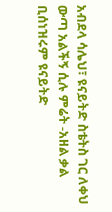አብደላ ሳሌህ፣ ዩናይትድ ስቴትስ ገር ለቀህ ውጣ አልችኝ ሲሉ ምሬት -አዘል ቃል ቢሰነዝሩም ዩናይትድ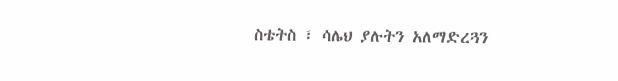ስቴትስ ፣ ሳሌህ ያሉትን አለማድረጓን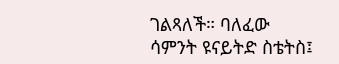ገልጻለች። ባለፈው ሳምንት ዩናይትድ ስቴትስ፤